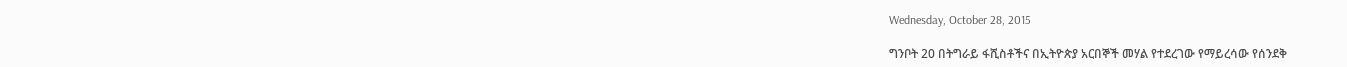Wednesday, October 28, 2015

ግንቦት 20 በትግራይ ፋሺስቶችና በኢትዮጵያ አርበኞች መሃል የተደረገው የማይረሳው የሰንደቅ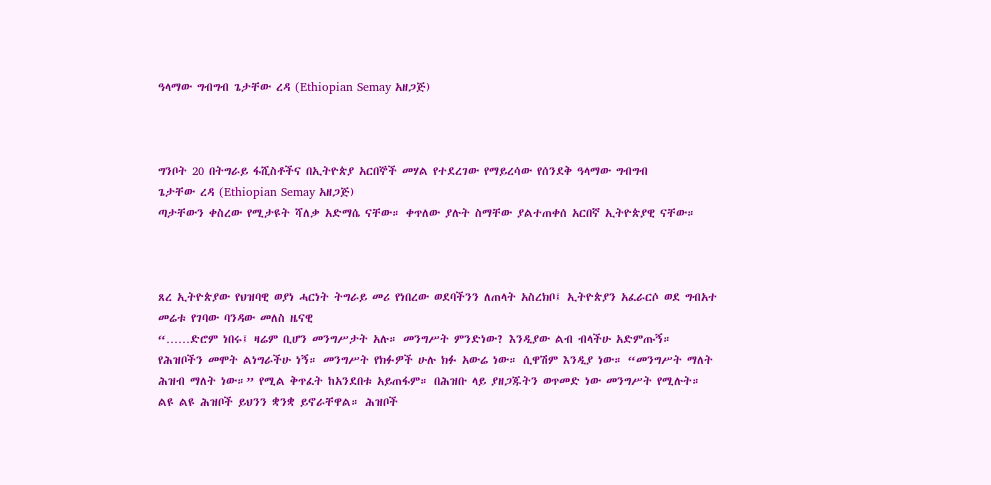ዓላማው ግብግብ ጌታቸው ረዳ (Ethiopian Semay አዘጋጅ)



ግንቦት 20 በትግራይ ፋሺስቶችና በኢትዮጵያ አርበኞች መሃል የተደረገው የማይረሳው የሰንደቅ ዓላማው ግብግብ
ጌታቸው ረዳ (Ethiopian Semay አዘጋጅ)
ጣታቸውን ቀስረው የሚታዩት ሻለቃ አድማሴ ናቸው። ቀጥለው ያሉት ስማቸው ያልተጠቀሰ አርበኛ ኢትዮጵያዊ ናቸው።



ጸረ ኢትዮጵያው የህዝባዊ ወያነ ሓርነት ትግራይ መሪ የነበረው ወደባችንን ለጠላት አስረክቦ፤ ኢትዮጵያን አፈራርሶ ወደ ግብአተ መሬቱ የገባው ባንዳው መለስ ዜናዊ
“……ድሮም ነበሩ፤ ዛሬም ቢሆን መንግሥታት አሉ። መንግሥት ምንድነው? እንዲያው ልብ ብላችሁ አድምጡኝ። የሕዝቦችን መሞት ልነግራችሁ ነኝ። መንግሥት የክፉዎች ሁሉ ክፉ አውሬ ነው። ሲዋሽም እንዲያ ነው። “መንግሥት ማለት  ሕዝብ ማለት ነው።” የሚል ቅጥፈት ከአንደበቱ አይጠፋም። በሕዝቡ ላይ ያዘጋጁትን ወጥመድ ነው መንግሥት የሚሉት። ልዩ ልዩ ሕዝቦች ይህንን ቋንቋ ይኖራቸዋል። ሕዝቦች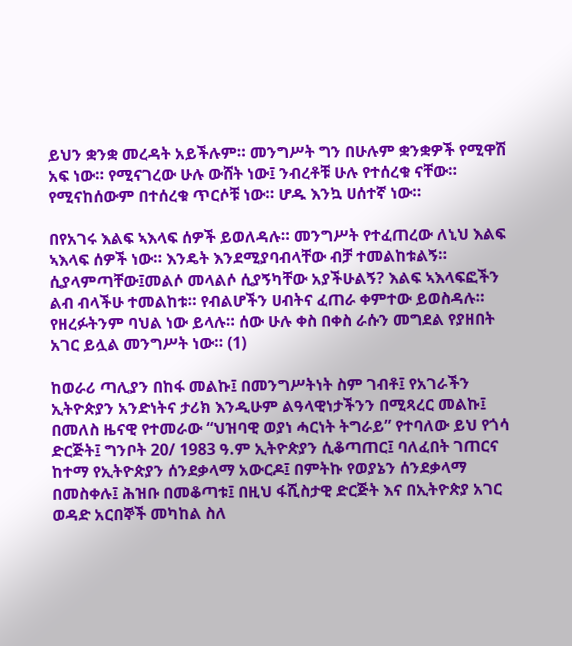ይህን ቋንቋ መረዳት አይችሉም። መንግሥት ግን በሁሉም ቋንቋዎች የሚዋሽ አፍ ነው። የሚናገረው ሁሉ ውሸት ነው፤ ንብረቶቹ ሁሉ የተሰረቁ ናቸው። የሚናከሰውም በተሰረቁ ጥርሶቹ ነው። ሆዱ እንኳ ሀሰተኛ ነው።

በየአገሩ እልፍ ኣእላፍ ሰዎች ይወለዳሉ። መንግሥት የተፈጠረው ለኒህ እልፍ ኣእላፍ ሰዎች ነው። እንዴት እንደሚያባብላቸው ብቻ ተመልከቱልኝ። ሲያላምጣቸው፤መልሶ መላልሶ ሲያኝካቸው አያችሁልኝ? እልፍ ኣእላፍፎችን ልብ ብላችሁ ተመልከቱ። የብልሆችን ሀብትና ፈጠራ ቀምተው ይወስዳሉ። የዘረፉትንም ባህል ነው ይላሉ። ሰው ሁሉ ቀስ በቀስ ራሱን መግደል የያዘበት አገር ይሏል መንግሥት ነው። (1)

ከወራሪ ጣሊያን በከፋ መልኩ፤ በመንግሥትነት ስም ገብቶ፤ የአገራችን ኢትዮጵያን አንድነትና ታሪክ እንዲሁም ልዓላዊነታችንን በሚጻረር መልኩ፤ በመለስ ዜናዊ የተመራው “ህዝባዊ ወያነ ሓርነት ትግራይ” የተባለው ይህ የጎሳ ድርጅት፤ ግንቦት 20/ 1983 ዓ.ም ኢትዮጵያን ሲቆጣጠር፤ ባለፈበት ገጠርና ከተማ የኢትዮጵያን ሰንደቃላማ አውርዶ፤ በምትኩ የወያኔን ሰንደቃላማ በመስቀሉ፤ ሕዝቡ በመቆጣቱ፤ በዚህ ፋሺስታዊ ድርጅት እና በኢትዮጵያ አገር ወዳድ አርበኞች መካከል ስለ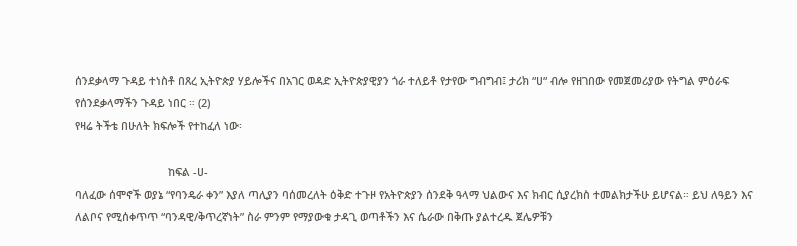ሰንደቃላማ ጉዳይ ተነስቶ በጸረ ኢትዮጵያ ሃይሎችና በአገር ወዳድ ኢትዮጵያዊያን ጎራ ተለይቶ የታየው ግብግብ፤ ታሪክ “ሀ“ ብሎ የዘገበው የመጀመሪያው የትግል ምዕራፍ የሰንደቃላማችን ጉዳይ ነበር ። (2)
የዛሬ ትችቴ በሁለት ክፍሎች የተከፈለ ነው፡

                               ከፍል -ሀ-
ባለፈው ሰሞኖች ወያኔ “የባንዴራ ቀን” እያለ ጣሊያን ባሰመረለት ዕቅድ ተጉዞ የአትዮጵያን ሰንደቅ ዓላማ ህልውና እና ክብር ሲያረክስ ተመልክታችሁ ይሆናል። ይህ ለዓይን እና ለልቦና የሚሰቀጥጥ “ባንዳዊ/ቅጥረኛነት” ስራ ምንም የማያውቁ ታዳጊ ወጣቶችን እና ሴራው በቅጡ ያልተረዱ ጀሌዎቹን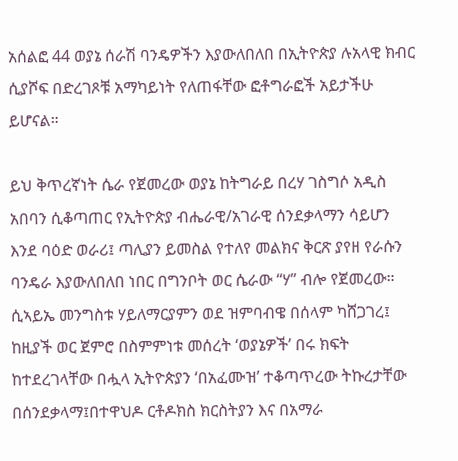አሰልፎ 44 ወያኔ ሰራሽ ባንዴዎችን እያውለበለበ በኢትዮጵያ ሉአላዊ ክብር ሲያሾፍ በድረገጾቹ አማካይነት የለጠፋቸው ፎቶግራፎች አይታችሁ ይሆናል።

ይህ ቅጥረኛነት ሴራ የጀመረው ወያኔ ከትግራይ በረሃ ገስግሶ አዲስ አበባን ሲቆጣጠር የኢትዮጵያ ብሔራዊ/አገራዊ ሰንደቃላማን ሳይሆን እንደ ባዕድ ወራሪ፤ ጣሊያን ይመስል የተለየ መልክና ቅርጽ ያየዘ የራሱን ባንዴራ እያውለበለበ ነበር በግንቦት ወር ሴራው “ሃ” ብሎ የጀመረው። ሲኣይኤ መንግስቱ ሃይለማርያምን ወደ ዝምባብዌ በሰላም ካሸጋገረ፤ ከዚያች ወር ጀምሮ በስምምነቱ መሰረት ‘ወያኔዎች’ በሩ ክፍት ከተደረገላቸው በሗላ ኢትዮጵያን ‘በአፈሙዝ’ ተቆጣጥረው ትኩረታቸው በሰንደቃላማ፤በተዋህዶ ርቶዶክስ ክርስትያን እና በአማራ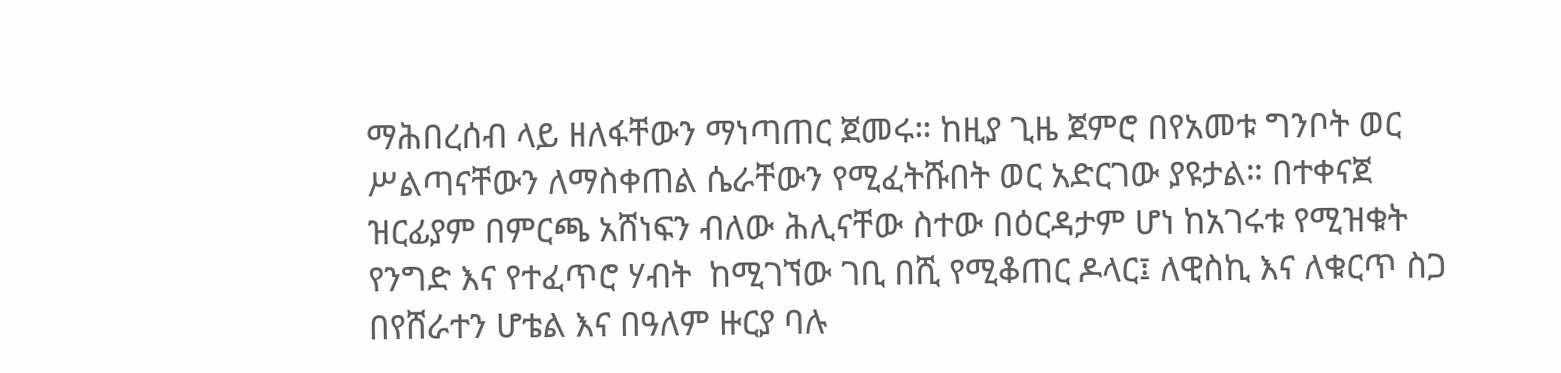ማሕበረሰብ ላይ ዘለፋቸውን ማነጣጠር ጀመሩ። ከዚያ ጊዜ ጀምሮ በየአመቱ ግንቦት ወር ሥልጣናቸውን ለማስቀጠል ሴራቸውን የሚፈትሹበት ወር አድርገው ያዩታል። በተቀናጀ ዝርፊያም በምርጫ አሸነፍን ብለው ሕሊናቸው ስተው በዕርዳታም ሆነ ከአገሩቱ የሚዝቁት የንግድ እና የተፈጥሮ ሃብት  ከሚገኘው ገቢ በሺ የሚቆጠር ዶላር፤ ለዊስኪ እና ለቁርጥ ስጋ በየሸራተን ሆቴል እና በዓለም ዙርያ ባሉ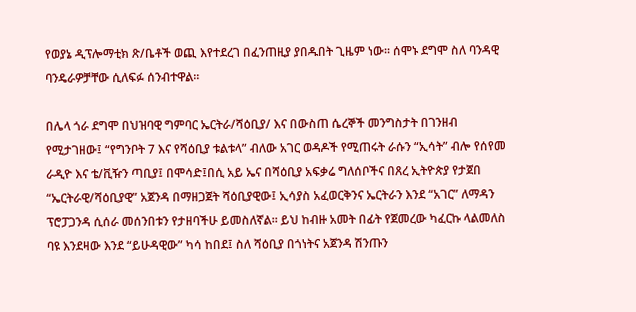የወያኔ ዲፕሎማቲክ ጽ/ቤቶች ወጪ እየተደረገ በፈንጠዚያ ያበዱበት ጊዜም ነው። ሰሞኑ ደግሞ ስለ ባንዳዊ ባንዴራዎቻቸው ሲለፍፉ ሰንብተዋል።

በሌላ ጎራ ደግሞ በህዝባዊ ግምባር ኤርትራ/ሻዕቢያ/ እና በውስጠ ሴረኞች መንግስታት በገንዘብ የሚታገዘው፤ “የግንቦት 7 እና የሻዕቢያ ቱልቱላ” ብለው አገር ወዳዶች የሚጠሩት ራሱን “ኢሳት” ብሎ የሰየመ ራዲዮ እና ቴ/ቪዥን ጣቢያ፤ በሞሳድ፤በሲ አይ ኤና በሻዕቢያ አፍቃሬ ግለሰቦችና በጸረ ኢትዮጵያ የታጀበ “ኤርትራዊ/ሻዕቢያዊ” አጀንዳ በማዘጋጀት ሻዕቢያዊው፤ ኢሳያስ አፈወርቅንና ኤርትራን እንደ “አገር” ለማዳን ፕሮፓጋንዳ ሲሰራ መሰንበቱን የታዘባችሁ ይመስለኛል። ይህ ከብዙ አመት በፊት የጀመረው ካፈርኩ ላልመለስ ባዩ እንደዛው እንደ “ይሁዳዊው” ካሳ ከበደ፤ ስለ ሻዕቢያ በጎነትና አጀንዳ ሽንጡን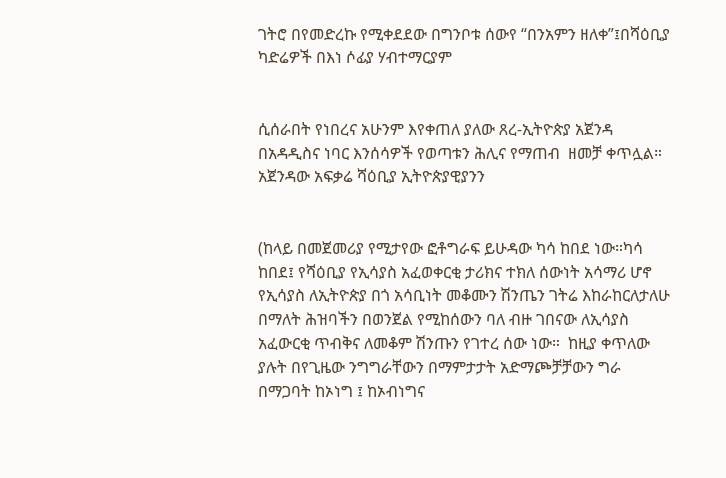ገትሮ በየመድረኩ የሚቀደደው በግንቦቱ ሰውየ “በንአምን ዘለቀ”፤በሻዕቢያ ካድሬዎች በእነ ሶፊያ ሃብተማርያም


ሲሰራበት የነበረና አሁንም እየቀጠለ ያለው ጸረ-ኢትዮጵያ አጀንዳ በአዳዲስና ነባር እንሰሳዎች የወጣቱን ሕሊና የማጠብ  ዘመቻ ቀጥሏል። አጀንዳው አፍቃሬ ሻዕቢያ ኢትዮጵያዊያንን


(ከላይ በመጀመሪያ የሚታየው ፎቶግራፍ ይሁዳው ካሳ ከበደ ነው።ካሳ ከበደ፤ የሻዕቢያ የኢሳያስ አፈወቀርቂ ታሪክና ተክለ ሰውነት አሳማሪ ሆኖ የኢሳያስ ለኢትዮጵያ በጎ አሳቢነት መቆሙን ሽንጤን ገትሬ እከራከርለታለሁ በማለት ሕዝባችን በወንጀል የሚከሰውን ባለ ብዙ ገበናው ለኢሳያስ አፈውርቂ ጥብቅና ለመቆም ሽንጡን የገተረ ሰው ነው።  ከዚያ ቀጥለው ያሉት በየጊዜው ንግግራቸውን በማምታታት አድማጮቻቻውን ግራ በማጋባት ከኦነግ ፤ ከኦብነግና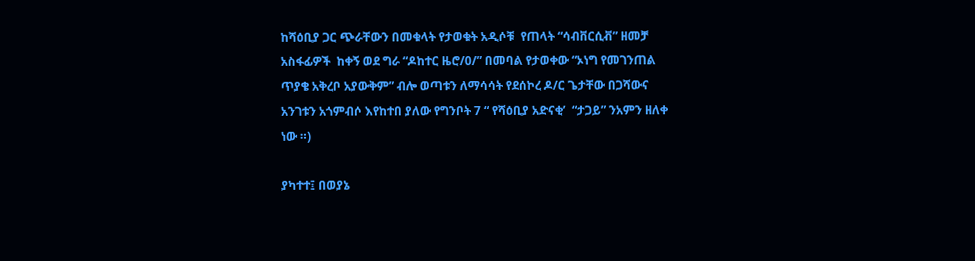ከሻዕቢያ ጋር ጭራቸውን በመቁላት የታወቁት አዲሶቹ  የጠላት “ሳብቨርሲቭ” ዘመቻ  አስፋፊዎች  ከቀኝ ወደ ግራ “ዶከተር ዜሮ/0/” በመባል የታወቀው “ኦነግ የመገንጠል ጥያቄ አቅረቦ አያውቅም” ብሎ ወጣቱን ለማሳሳት የደሰኮረ ዶ/ር ጌታቸው በጋሻውና  አንገቱን አጎምብሶ እየከተበ ያለው የግንቦት 7 “ የሻዕቢያ አድናቂ’  “ታጋይ” ንአምን ዘለቀ ነው ።)

ያካተተ፤ በወያኔ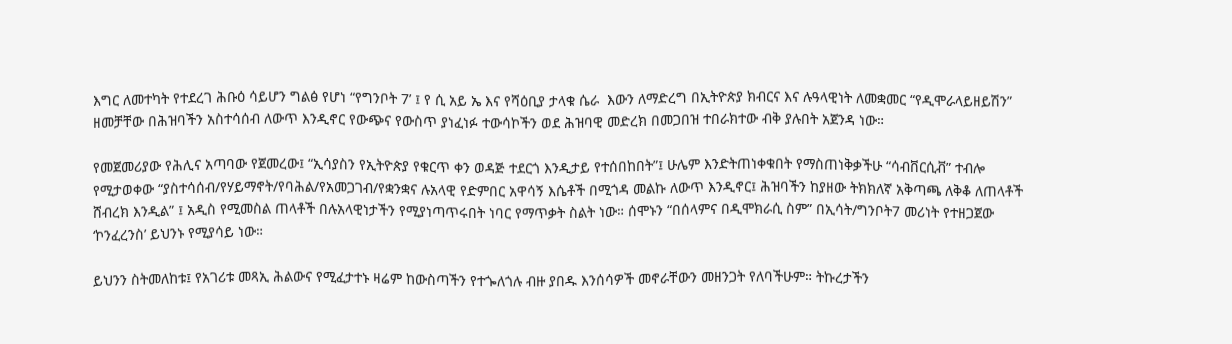እግር ለመተካት የተደረገ ሕቡዕ ሳይሆን ግልፅ የሆነ “የግንቦት 7’ ፤ የ ሲ አይ ኤ እና የሻዕቢያ ታላቁ ሴራ  እውን ለማድረግ በኢትዮጵያ ክብርና እና ሉዓላዊነት ለመቋመር “የዲሞራላይዘይሽን” ዘመቻቸው በሕዝባችን አስተሳሰብ ለውጥ እንዲኖር የውጭና የውስጥ ያነፈነፉ ተውሳኮችን ወደ ሕዝባዊ መድረክ በመጋበዝ ተበራክተው ብቅ ያሉበት አጀንዳ ነው።

የመጀመሪያው የሕሊና አጣባው የጀመረው፤ “ኢሳያስን የኢትዮጵያ የቁርጥ ቀን ወዳጅ ተደርጎ እንዲታይ የተሰበከበት”፤ ሁሌም እንድትጠነቀቁበት የማስጠነቅቃችሁ “ሳብቨርሲቭ” ተብሎ የሚታወቀው “ያስተሳሰብ/የሃይማኖት/የባሕል/የአመጋገብ/የቋንቋና ሉአላዊ የድምበር አዋሳኝ እሴቶች በሚጎዳ መልኩ ለውጥ እንዲኖር፤ ሕዝባችን ከያዘው ትክክለኛ አቅጣጫ ለቅቆ ለጠላቶች ሸብረክ እንዲል” ፤ አዲስ የሚመስል ጠላቶች በሉአላዊነታችን የሚያነጣጥሩበት ነባር የማጥቃት ስልት ነው። ሰሞኑን “በሰላምና በዲሞክራሲ ስም” በኢሳት/ግንቦት7 መሪነት የተዘጋጀው ‘ኮንፈረንስ’ ይህንኑ የሚያሳይ ነው።

ይህንን ስትመለከቱ፤ የአገሪቱ መጻኢ ሕልውና የሚፈታተኑ ዛሬም ከውስጣችን የተጐለጎሉ ብዙ ያበዱ እንሰሳዎች መኖራቸውን መዘንጋት የለባችሁም። ትኩረታችን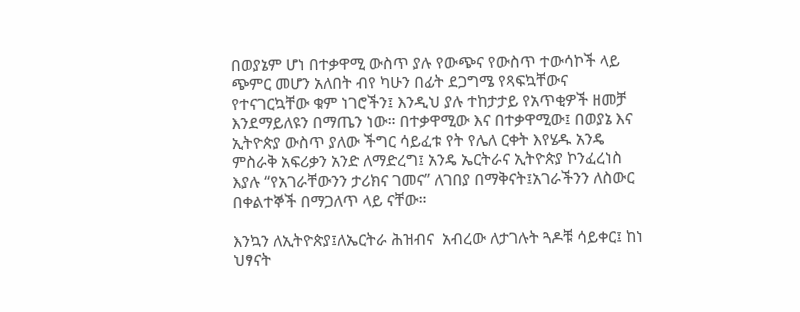በወያኔም ሆነ በተቃዋሚ ውስጥ ያሉ የውጭና የውስጥ ተውሳኮች ላይ ጭምር መሆን አለበት ብየ ካሁን በፊት ደጋግሜ የጻፍኳቸውና የተናገርኳቸው ቁም ነገሮችን፤ እንዲህ ያሉ ተከታታይ የአጥቂዎች ዘመቻ እንደማይለዩን በማጤን ነው። በተቃዋሚው እና በተቃዋሚው፤ በወያኔ እና ኢትዮጵያ ውስጥ ያለው ችግር ሳይፈቱ የት የሌለ ርቀት እየሄዱ አንዴ ምስራቅ አፍሪቃን አንድ ለማድረግ፤ አንዴ ኤርትራና ኢትዮጵያ ኮንፈረነስ እያሉ “የአገራቸውንን ታሪክና ገመና” ለገበያ በማቅናት፤አገራችንን ለስውር በቀልተኞች በማጋለጥ ላይ ናቸው።

እንኳን ለኢትዮጵያ፤ለኤርትራ ሕዝብና  አብረው ለታገሉት ጓዶቹ ሳይቀር፤ ከነ ህፃናት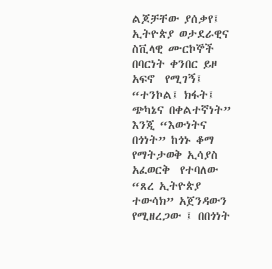ልጆቻቸው ያሰቃየ፤ ኢትዮጵያ ወታደራዊና ስቪላዊ ሙርኮኞች በባርነት ቀንበር ይዞ አፍኖ  የሚገኝ፤ “ተንኮል፤ ክፋት፤ ጭካኔና በቀልተኛነት” እንጂ “እውነትና በጎነት” ከጎኑ ቆማ የማትታወቅ ኢሳያስ አፈወርቅ  የተባለው “ጸረ ኢትዮጵያ ተውሳክ” አጀንዳውን የሚዘረጋው ፤ በበጎነት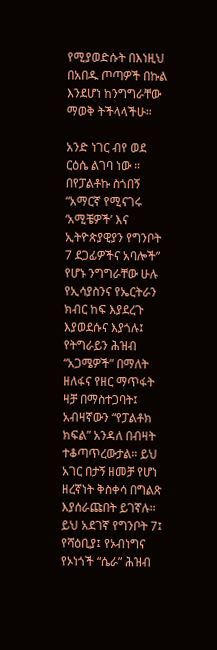የሚያወድሱት በእነዚህ በአበዱ ጦጣዎች በኩል እንደሆነ ከንግግራቸው ማወቅ ትችላላችሁ።

አንድ ነገር ብየ ወደ ርዕሴ ልገባ ነው ። በየፓልቶኩ ስጎበኝ “አማርኛ የሚናገሩ ‘አሚቼዎች’ እና ኢትዮጵያዊያን የግንቦት 7 ደጋፊዎችና አባሎች” የሆኑ ንግግራቸው ሁሉ የኢሳያስንና የኤርትራን ክብር ከፍ እያደረጉ እያወደሱና እያጎሉ፤ የትግራይን ሕዝብ “አጋሜዎች” በማለት ዘለፋና የዘር ማጥፋት ዛቻ በማስተጋባት፤ አብዛኛውን “የፓልቶክ ክፍል” አንዳለ በብዛት ተቆጣጥረውታል። ይህ አገር በታኝ ዘመቻ የሆነ ዘረኛነት ቅስቀሳ በግልጽ እያሰራጩበት ይገኛሉ። ይህ አደገኛ የግንቦት 7፤ የሻዕቢያ፤ የኦብነግና የኦነጎች “ሴራ” ሕዝብ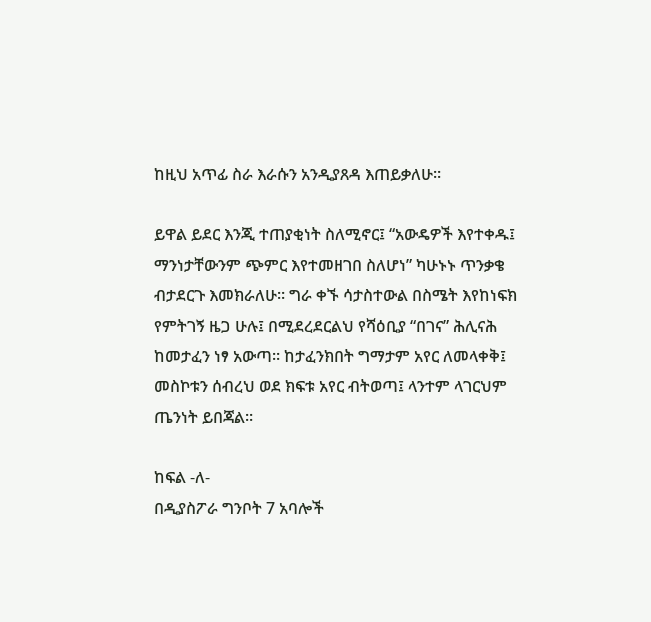ከዚህ አጥፊ ስራ እራሱን አንዲያጸዳ እጠይቃለሁ።

ይዋል ይደር እንጂ ተጠያቂነት ስለሚኖር፤ “አውዴዎች እየተቀዱ፤ ማንነታቸውንም ጭምር እየተመዘገበ ስለሆነ” ካሁኑኑ ጥንቃቄ ብታደርጉ እመክራለሁ። ግራ ቀኙ ሳታስተውል በስሜት እየከነፍክ የምትገኝ ዜጋ ሁሉ፤ በሚደረደርልህ የሻዕቢያ “በገና” ሕሊናሕ ከመታፈን ነፃ አውጣ። ከታፈንክበት ግማታም አየር ለመላቀቅ፤ መስኮቱን ሰብረህ ወደ ክፍቱ አየር ብትወጣ፤ ላንተም ላገርህም ጤንነት ይበጃል።

ከፍል -ለ-
በዲያስፖራ ግንቦት 7 አባሎች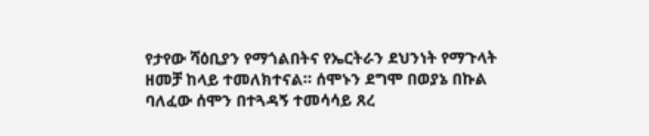የታየው ሻዕቢያን የማጎልበትና የኤርትራን ደህንነት የማጉላት ዘመቻ ከላይ ተመለክተናል። ሰሞኑን ደግሞ በወያኔ በኩል ባለፈው ሰሞን በተጓዳኝ ተመሳሳይ ጸረ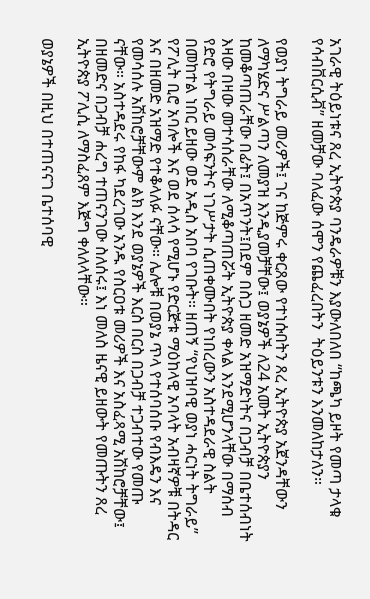አገራዊ ትዕይነቱና ጸረ ኢትዮጵያ ባንዴራዎቹን እያውለበለበ “ከጫካ ይዞት የመጣ ታላቁ የሳብቨርሲቭ” ዘመቻው ባለፈው ሰሞን የጨፈረበትን  ትዕይንቱን እንመለከታለን።

የወያነ ትግራይ መሪዎች፤ ገና ከጅምሩ ቀርጸው የተነሱበትን ጸረ ኢትዮጵያ አጀንዳቸውን ለማካሄድና ሥልጣን ለመያዝ እንዲያመቻቸው፤ ወያኔዎች ለ24 አመት ኢትዮጵያን ከመቆጣጠራቸው በፊት፤ በአጥንት፤በደም በስጋ ዘመድ አዝማድነትና በጋብቻ በቤተሰብነት እዛው በዛው መተሳሰራቸው ለሚቆጣጠሯት ኢትዮጵያ ቀላል እንደሚሆንላቸው በማሰብ የድሮ የትግራይ መሳፍንትና ነገሥታት ሲጠቀሙበት የነበረውን አስተዳደራዊ ስልት በመከተል ነበር ይዘው ወደ አዲስ አበባ የገቡት። ዘጠኝ “የህዝባዊ ወያነ ሓርነት ትግራይ” የፖሊት ቢሮ አባሎች እና ወደ ሰላሳ የሚሆኑ የድርጅቱ ማዕከላዊ አባላት አብዛኛዎቹ በትዳር እና በዘመድ አዝማድ የተቆላለፉ ናቸው። ሌሎቹ በወያኔ ጥላ የተሰባሰቡ የብእዴን እና የመሳሰሉ አሽከሮቻቸውም ልክ እንደ ወያኔዎች እርስ በርስ በጋብቻ ተጋብተው የመጡ ናቸው። አስተዳደሩ የከፋ ካደረገው አንዱ የስርዐቱ መሪዎች እና አስፈጻሚ አሽከሮቻቸው፤ በዘመድና በጋብቻ ሐረግ ተጠናንገው ስለሰሩ፤ እነ መለስ ዜናዊ ይዘውት የመጡትን ጸረ ኢትዮጵያ ፖሊሲ ለማስፈጸም እጅግ ቀለለላቸው።

ወያኔዎች በዚህ በተጠናናገ ቤተሰባዊ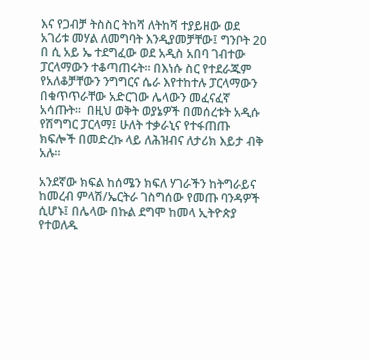እና የጋብቻ ትስስር ትከሻ ለትከሻ ተያይዘው ወደ አገሪቱ መሃል ለመግባት እንዲያመቻቸው፤ ግንቦት 20 በ ሲ አይ ኤ ተደግፈው ወደ አዲስ አበባ ገብተው ፓርላማውን ተቆጣጠሩት። በእነሱ ስር የተደራጁም የአለቆቻቸውን ንግግርና ሴራ እየተከተሉ ፓርላማውን በቁጥጥራቸው አድርገው ሌላውን መፈናፈኛ አሳጡት።  በዚህ ወቅት ወያኔዎች በመሰረቱት አዲሱ የሽግግር ፓርላማ፤ ሁለት ተቃራኒና የተፋጠጡ ክፍሎች በመድረኩ ላይ ለሕዝብና ለታሪክ እይታ ብቅ አሉ።

አንደኛው ክፍል ከሰሜን ክፍለ ሃገራችን ከትግራይና ከመረብ ምላሽ/ኤርትራ ገስግሰው የመጡ ባንዳዎች ሲሆኑ፤ በሌላው በኩል ደግሞ ከመላ ኢትዮጵያ የተወለዱ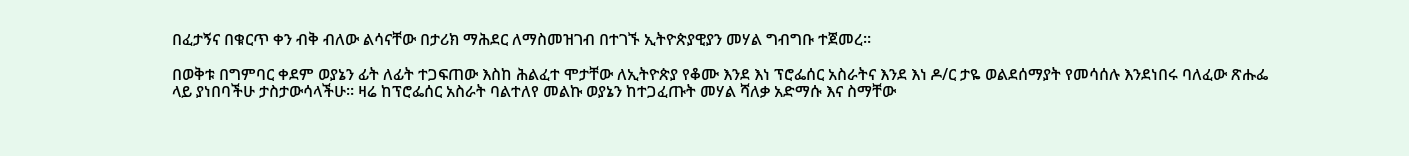በፈታኝና በቁርጥ ቀን ብቅ ብለው ልሳናቸው በታሪክ ማሕደር ለማስመዝገብ በተገኙ ኢትዮጵያዊያን መሃል ግብግቡ ተጀመረ።

በወቅቱ በግምባር ቀደም ወያኔን ፊት ለፊት ተጋፍጠው እስከ ሕልፈተ ሞታቸው ለኢትዮጵያ የቆሙ እንደ እነ ፕሮፌሰር አስራትና እንደ እነ ዶ/ር ታዬ ወልደሰማያት የመሳሰሉ እንደነበሩ ባለፈው ጽሑፌ ላይ ያነበባችሁ ታስታውሳላችሁ። ዛሬ ከፕሮፌሰር አስራት ባልተለየ መልኩ ወያኔን ከተጋፈጡት መሃል ሻለቃ አድማሱ እና ስማቸው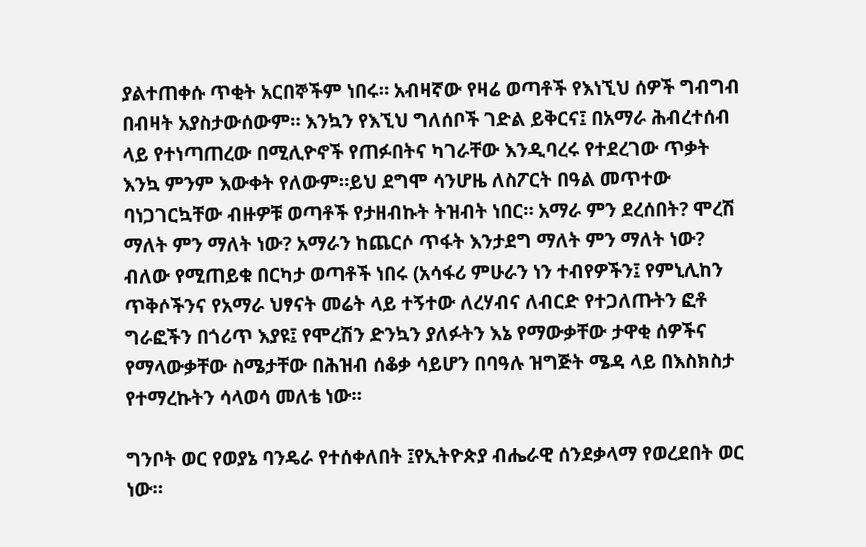ያልተጠቀሱ ጥቂት አርበኞችም ነበሩ። አብዛኛው የዛሬ ወጣቶች የእነኚህ ሰዎች ግብግብ በብዛት አያስታውሰውም። እንኳን የእኚህ ግለሰቦች ገድል ይቅርና፤ በአማራ ሕብረተሰብ ላይ የተነጣጠረው በሚሊዮኖች የጠፉበትና ካገራቸው እንዲባረሩ የተደረገው ጥቃት እንኳ ምንም እውቀት የለውም።ይህ ደግሞ ሳንሆዜ ለስፖርት በዓል መጥተው ባነጋገርኳቸው ብዙዎቹ ወጣቶች የታዘብኩት ትዝብት ነበር። አማራ ምን ደረሰበት? ሞረሽ ማለት ምን ማለት ነው? አማራን ከጨርሶ ጥፋት እንታደግ ማለት ምን ማለት ነው? ብለው የሚጠይቁ በርካታ ወጣቶች ነበሩ (አሳፋሪ ምሁራን ነን ተብየዎችን፤ የምኒሊከን ጥቅሶችንና የአማራ ህፃናት መሬት ላይ ተኝተው ለረሃብና ለብርድ የተጋለጡትን ፎቶ ግራፎችን በጎሪጥ እያዩ፤ የሞረሽን ድንኳን ያለፉትን እኔ የማውቃቸው ታዋቂ ሰዎችና የማላውቃቸው ስሜታቸው በሕዝብ ሰቆቃ ሳይሆን በባዓሉ ዝግጅት ሜዳ ላይ በእስክስታ የተማረኩትን ሳላወሳ መለቴ ነው።

ግንቦት ወር የወያኔ ባንዴራ የተሰቀለበት ፤የኢትዮጵያ ብሔራዊ ሰንደቃላማ የወረደበት ወር ነው።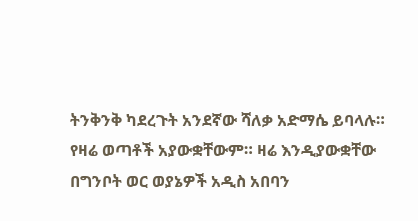ትንቅንቅ ካደረጉት አንደኛው ሻለቃ አድማሴ ይባላሉ። የዛሬ ወጣቶች አያውቋቸውም። ዛሬ እንዲያውቋቸው በግንቦት ወር ወያኔዎች አዲስ አበባን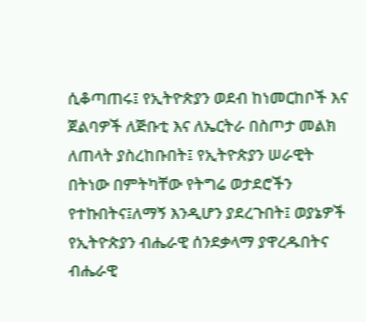ሲቆጣጠሩ፤ የኢትዮጵያን ወደብ ከነመርከቦች እና ጀልባዎች ለጅቡቲ እና ለኤርትራ በስጦታ መልክ ለጠላት ያስረከቡበት፤ የኢትዮጵያን ሠራዊት በትነው በምትካቸው የትግሬ ወታደሮችን የተኩበትና፤ለማኝ እንዲሆን ያደረጉበት፤ ወያኔዎች የኢትዮጵያን ብሔራዊ ሰንደቃላማ ያዋረዱበትና ብሔራዊ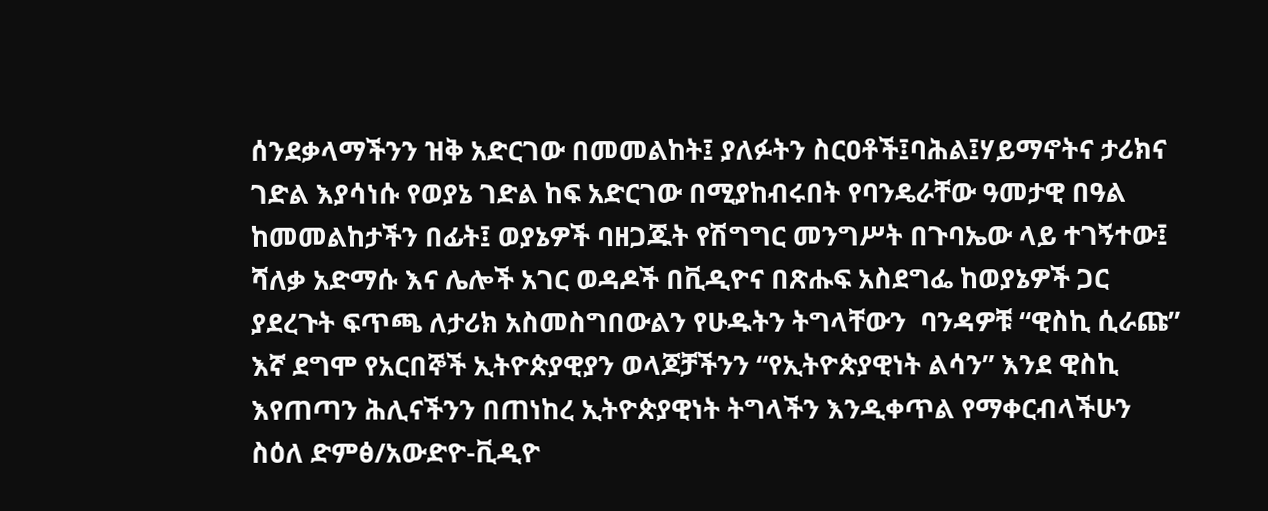ሰንደቃላማችንን ዝቅ አድርገው በመመልከት፤ ያለፉትን ስርዐቶች፤ባሕል፤ሃይማኖትና ታሪክና ገድል እያሳነሱ የወያኔ ገድል ከፍ አድርገው በሚያከብሩበት የባንዴራቸው ዓመታዊ በዓል ከመመልከታችን በፊት፤ ወያኔዎች ባዘጋጁት የሽግግር መንግሥት በጉባኤው ላይ ተገኝተው፤ ሻለቃ አድማሱ እና ሌሎች አገር ወዳዶች በቪዲዮና በጽሑፍ አስደግፌ ከወያኔዎች ጋር ያደረጉት ፍጥጫ ለታሪክ አስመስግበውልን የሁዱትን ትግላቸውን  ባንዳዎቹ “ዊስኪ ሲራጩ” እኛ ደግሞ የአርበኞች ኢትዮጵያዊያን ወላጆቻችንን “የኢትዮጵያዊነት ልሳን” እንደ ዊስኪ እየጠጣን ሕሊናችንን በጠነከረ ኢትዮጵያዊነት ትግላችን እንዲቀጥል የማቀርብላችሁን ስዕለ ድምፅ/አውድዮ-ቪዲዮ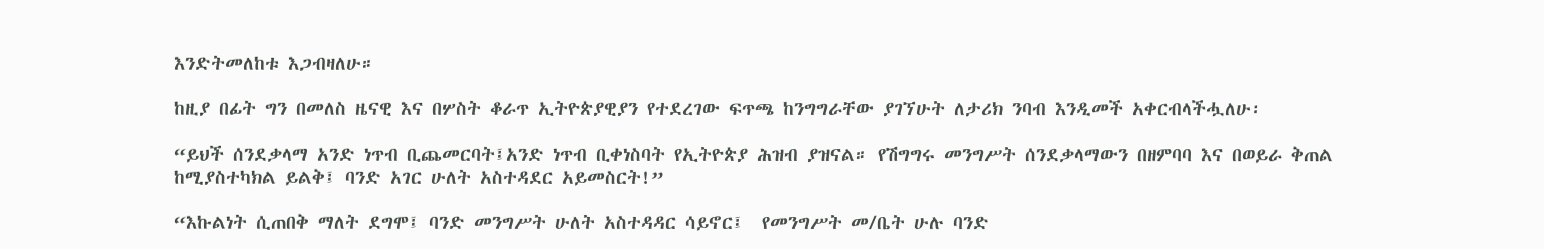እንድትመለከቱ እጋብዛለሁ።

ከዚያ በፊት ግን በመለስ ዜናዊ እና በሦስት ቆራጥ ኢትዮጵያዊያን የተደረገው ፍጥጫ ከንግግራቸው ያገኘሁት ለታሪክ ንባብ እንዲመች አቀርብላችሗለሁ፡

“ይህች ሰንደቃላማ አንድ ነጥብ ቢጨመርባት፤አንድ ነጥብ ቢቀነስባት የኢትዮጵያ ሕዝብ ያዝናል። የሽግግሩ መንግሥት ሰንደቃላማውን በዘምባባ እና በወይራ ቅጠል ከሚያስተካክል ይልቅ፤ ባንድ አገር ሁለት አስተዳደር አይመስርት!”

“እኩልነት ሲጠበቅ ማለት ደግሞ፤ ባንድ መንግሥት ሁለት አስተዳዳር ሳይኖር፤  የመንግሥት መ/ቤት ሁሉ ባንድ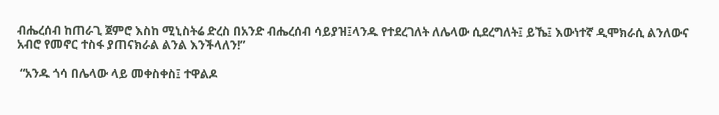ብሔረሰብ ከጠራጊ ጀምሮ እስከ ሚኒስትሬ ድረስ በአንድ ብሔረሰብ ሳይያዝ፤ላንዱ የተደረገለት ለሌላው ሲደረግለት፤ ይኼ፤ እውነተኛ ዲሞክራሲ ልንለውና አብሮ የመኖር ተስፋ ያጠናክራል ልንል እንችላለን!”

 “አንዱ ጎሳ በሌላው ላይ መቀስቀስ፤ ተዋልዶ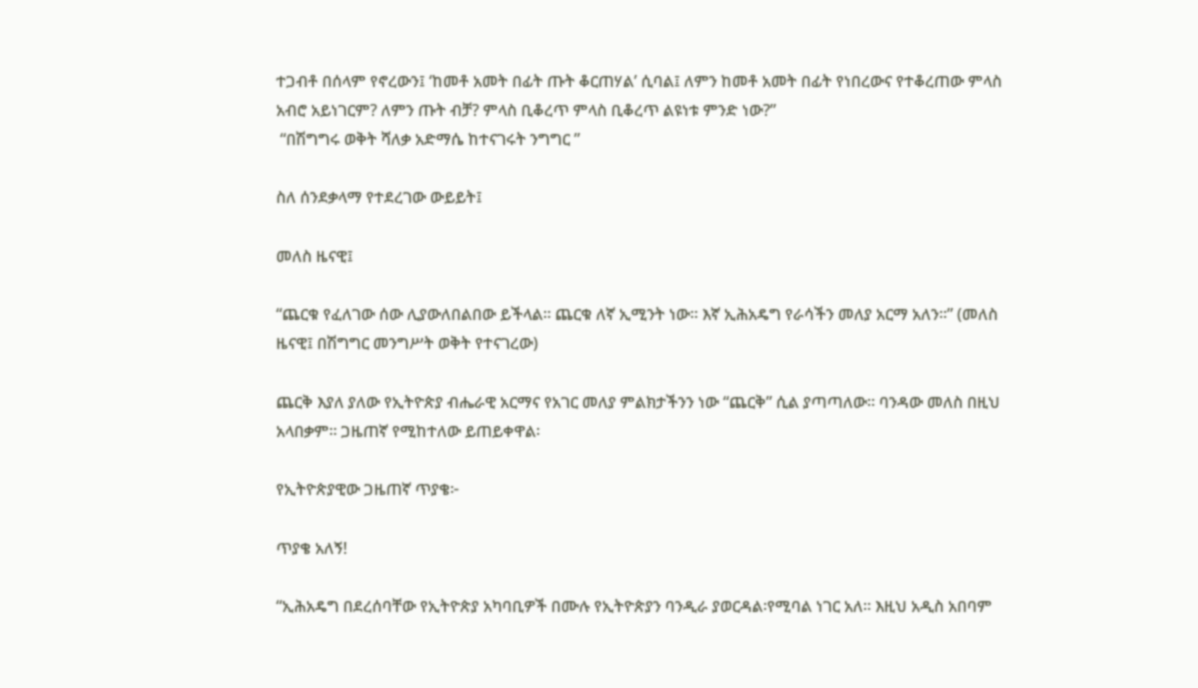ተጋብቶ በሰላም የኖረውን፤ ‘ከመቶ አመት በፊት ጡት ቆርጠሃል’ ሲባል፤ ለምን ከመቶ አመት በፊት የነበረውና የተቆረጠው ምላስ አብሮ አይነገርም? ለምን ጡት ብቻ? ምላስ ቢቆረጥ ምላስ ቢቆረጥ ልዩነቱ ምንድ ነው?”
 “በሽግግሩ ወቅት ሻለቃ አድማሴ ከተናገሩት ንግግር ”

ስለ ሰንደቃላማ የተደረገው ውይይት፤

መለስ ዜናዊ፤

“ጨርቁ የፈለገው ሰው ሊያውለበልበው ይችላል። ጨርቁ ለኛ ኢሚንት ነው። እኛ ኢሕአዴግ የራሳችን መለያ አርማ አለን።” (መለስ ዜናዊ፤ በሽግግር መንግሥት ወቅት የተናገረው)

ጨርቅ እያለ ያለው የኢትዮጵያ ብሔራዊ አርማና የአገር መለያ ምልክታችንን ነው “ጨርቅ” ሲል ያጣጣለው። ባንዳው መለስ በዚህ አላበቃም። ጋዜጠኛ የሚከተለው ይጠይቀዋል፡

የኢትዮጵያዊው ጋዜጠኛ ጥያቄ፦

ጥያቄ አለኝ!

“ኢሕአዴግ በደረሰባቸው የኢትዮጵያ አካባቢዎች በሙሉ የኢትዮጵያን ባንዲራ ያወርዳል፡የሚባል ነገር አለ። እዚህ አዲስ አበባም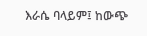እራሴ ባላይም፤ ከውጭ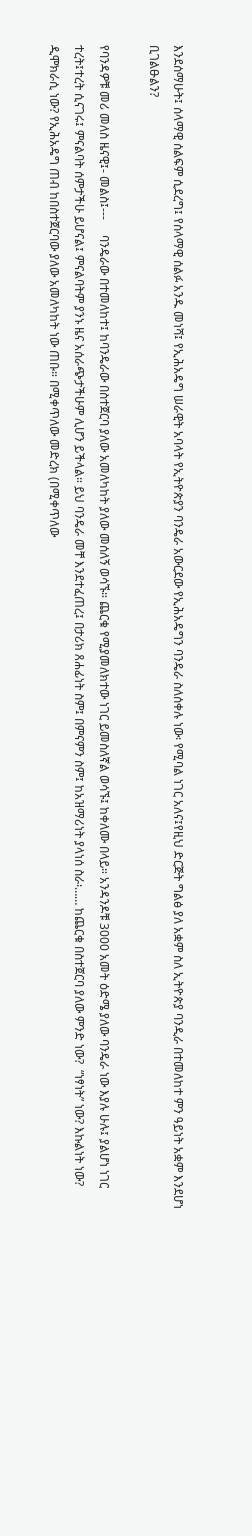እንደሰማሁት፤ ሰላማዊ ሰልፍም ሲደረግ፤ የሰላማዊ ሰልፉ አንዱ መነሻ፤ የኢሕአዴግ ሠራዊት አባላት የኢትዮጵያን ባንዴራ አውርደው የኢሕአዴግን ባንዴራ ስለሰቀሉ ነው፡ የሚባል ነገር አለና፤የዚህ ድርጅት ግልፅ ያለ አቋም ስለ ኢትዮጵያ ባንዲራ በተመለከተ ምን ዓይነት አቋም እንደሆነ ቢገልፁልን?

የባንዳዎቹ መሪ መለስ ዜናዊ፤- መልስ፤---     ባንዴራው በተመለከተ፤ ከባንዴራው በስተጀርባ ያለው አመለካከት ያለው መሰለኝ ወሳኙ። ጨርቁ የሚያመለክተው ነገር ይመስለኛል ወሳኙ፤ ከቀለሙ በላይ። አንዳንዶቹ 3000 አመት ዕድሜ ያለው ባንዴራ ነው እያሉ ሁሉ፤ ያልሆነ ነገር ተረት፤ተረት ሲናገሩ፤ ምናልባት ሰምታችሁ ይሆናል፤ ምናልባትም ያንኑ ዜና አሰራጭታችሁም ሊሆን ይችላል። ይህ ባንዴራ መቸ እንደተፈጠረ፤ በታሪክ ጸሐፊነት ስም፤ በምናምን ስም፤ ከአዝማሪነት ያላነሰ ስራ፡…… ከጨርቁ በስተጀርባ ያለው ምንድ ነው?  “ነፃነት” ነው? እኩልነት ነው? ዲሞክራሲ ነው? የኢሕአዴግ ጠብ ከበስተጀርባው ያለው አመለካከት ነው ጠቡ። በሚቀጥለው መድረክ (በሚቀጥለው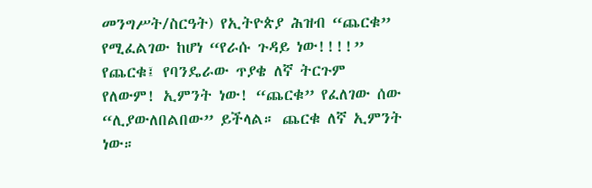መንግሥት/ስርዓት) የኢትዮጵያ ሕዝብ “ጨርቁ” የሚፈልገው ከሆነ “የራሱ ጉዳይ ነው!!!!” የጨርቁ፤ የባንዴራው ጥያቄ ለኛ ትርጉም የለውም! ኢምንት ነው! “ጨርቁ” የፈለገው ሰው “ሊያውለበልበው” ይችላል። ጨርቁ ለኛ ኢምንት ነው።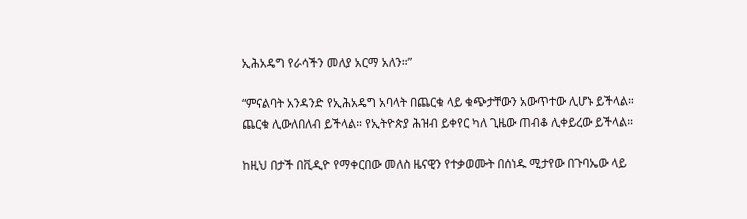ኢሕአዴግ የራሳችን መለያ አርማ አለን።”

“ምናልባት አንዳንድ የኢሕአዴግ አባላት በጨርቁ ላይ ቁጭታቸውን አውጥተው ሊሆኑ ይችላል። ጨርቁ ሊውለበለብ ይችላል። የኢትዮጵያ ሕዝብ ይቀየር ካለ ጊዜው ጠብቆ ሊቀይረው ይችላል።

ከዚህ በታች በቪዲዮ የማቀርበው መለስ ዜናዊን የተቃወሙት በሰነዱ ሚታየው በጉባኤው ላይ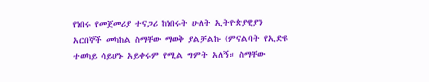የነበሩ የመጀመሪያ ተናጋሪ ከነበሩት ሁለት ኢትዮጵያዊያን አርበኞች መካከል ስማቸው ማወቅ ያልቻልኩ (ምናልባት የኢድዩ ተወካይ ሳይሆኑ አይቀሩም የሚል ግምት አለኝ። ስማቸው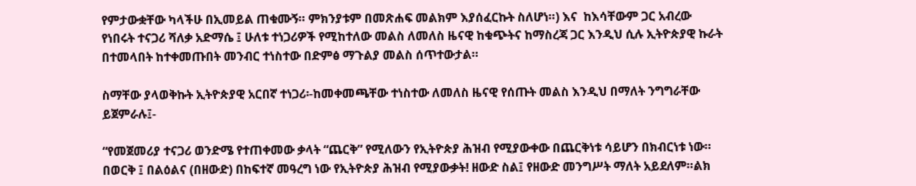የምታውቋቸው ካላችሁ በኢመይል ጠቁሙኝ። ምክንያቱም በመጽሐፍ መልክም እያሰፈርኩት ስለሆነ።) እና  ከእሳቸውም ጋር አብረው የነበሩት ተናጋሪ ሻለቃ አድማሴ ፤ ሁለቱ ተነጋሪዎች የሚከተለው መልስ ለመለስ ዜናዊ ከቁጭትና ከማስረጃ ጋር እንዲህ ሲሉ ኢትዮጵያዊ ኩራት በተመላበት ከተቀመጡበት መንብር ተነስተው በድምፅ ማጉልያ መልስ ሰጥተውታል።

ስማቸው ያላወቅኩት ኢትዮጵያዊ አርበኛ ተነጋሪ፡-ከመቀመጫቸው ተነስተው ለመለስ ዜናዊ የሰጡት መልስ እንዲህ በማለት ንግግራቸው ይጀምራሉ፤-

“የመጀመሪያ ተናጋሪ ወንድሜ የተጠቀመው ቃላት “ጨርቅ” የሚለውን የኢትዮጵያ ሕዝብ የሚያውቀው በጨርቅነቱ ሳይሆን በክብርነቱ ነው። በወርቅ ፤ በልዕልና (በዘውድ) በከፍተኛ መዓረግ ነው የኢትዮጵያ ሕዝብ የሚያውቃት! ዘውድ ስል፤ የዘውድ መንግሥት ማለት አይደለም።ልክ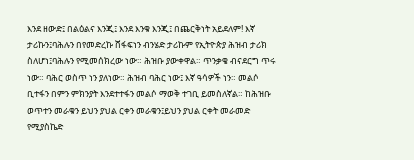እንደ ዘውድ፤ በልዕልና እንጂ፤ እንደ እንቁ እንጂ፤ በጨርቅነት አይደለም! እኛ ታሪኩን፤ባሕሉን በየመድረኩ ሸፋፍነን ብንሄድ ታሪኩም የኢትዮጵያ ሕዝብ ታሪክ ስለሆነ፤ባሕሉን የሚመሰክረው ነው። ሕዝቡ ያውቀዋል። ጥንቃቄ ብናደርግ ጥሩ ነው። ባሕር ወስጥ ነን ያለነው። ሕዝብ ባሕር ነው፤ እኛ ዓሳዎች ነን። መልሶ ቢተፋን በምን ምክንያት እንደተተፋን መልሶ ማወቅ ተገቢ ይመስለኛል። ከሕዝቡ ወጥተን መራቁን ይህን ያህል ርቀን መራቁን፤ይህን ያህል ርቀት መራመድ የሚያስኬድ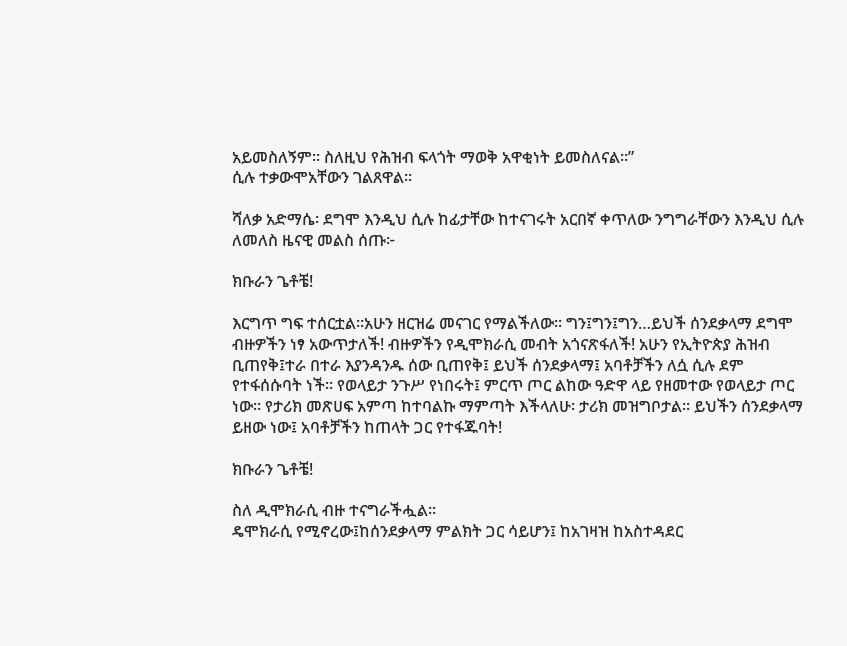አይመስለኝም። ስለዚህ የሕዝብ ፍላጎት ማወቅ አዋቂነት ይመስለናል።”
ሲሉ ተቃውሞአቸውን ገልጸዋል።

ሻለቃ አድማሴ፡ ደግሞ እንዲህ ሲሉ ከፊታቸው ከተናገሩት አርበኛ ቀጥለው ንግግራቸውን እንዲህ ሲሉ ለመለስ ዜናዊ መልስ ሰጡ፦

ክቡራን ጌቶቼ!

እርግጥ ግፍ ተሰርቷል።አሁን ዘርዝሬ መናገር የማልችለው። ግን፤ግን፤ግን…ይህች ሰንደቃላማ ደግሞ ብዙዎችን ነፃ አውጥታለች! ብዙዎችን የዲሞክራሲ መብት አጎናጽፋለች! አሁን የኢትዮጵያ ሕዝብ ቢጠየቅ፤ተራ በተራ እያንዳንዱ ሰው ቢጠየቅ፤ ይህች ሰንደቃላማ፤ አባቶቻችን ለሷ ሲሉ ደም የተፋሰሱባት ነች። የወላይታ ንጉሥ የነበሩት፤ ምርጥ ጦር ልከው ዓድዋ ላይ የዘመተው የወላይታ ጦር ነው። የታሪክ መጽሀፍ አምጣ ከተባልኩ ማምጣት እችላለሁ፡ ታሪክ መዝግቦታል። ይህችን ሰንደቃላማ ይዘው ነው፤ አባቶቻችን ከጠላት ጋር የተፋጁባት!

ክቡራን ጌቶቼ!

ስለ ዲሞክራሲ ብዙ ተናግራችሗል።
ዴሞክራሲ የሚኖረው፤ከሰንደቃላማ ምልክት ጋር ሳይሆን፤ ከአገዛዝ ከአስተዳደር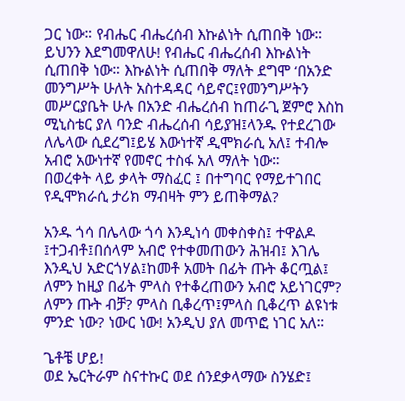ጋር ነው። የብሔር ብሔረሰብ እኩልነት ሲጠበቅ ነው። ይህንን እደግመዋለሁ! የብሔር ብሔረሰብ እኩልነት ሲጠበቅ ነው። እኩልነት ሲጠበቅ ማለት ደግሞ ‘በአንድ መንግሥት ሁለት አስተዳዳር ሳይኖር፤የመንግሥትን መሥርያቤት ሁሉ በአንድ ብሔረሰብ ከጠራጊ ጀምሮ እስከ ሚኒስቴር ያለ ባንድ ብሔረሰብ ሳይያዝ፤ላንዱ የተደረገው ለሌላው ሲደረግ፤ይሄ እውነተኛ ዲሞክራሲ አለ፤ ተብሎ አብሮ አውነተኛ የመኖር ተስፋ አለ ማለት ነው።
በወረቀት ላይ ቃላት ማስፈር ፤ በተግባር የማይተገበር የዲሞክራሲ ታሪክ ማብዛት ምን ይጠቅማል?

አንዱ ጎሳ በሌላው ጎሳ እንዲነሳ መቀስቀስ፤ ተዋልዶ ፤ተጋብቶ፤በሰላም አብሮ የተቀመጠውን ሕዝብ፤ እገሌ እንዲህ አድርጎሃል፤ከመቶ አመት በፊት ጡት ቆርጧል፤ ለምን ከዚያ በፊት ምላስ የተቆረጠውን አብሮ አይነገርም? ለምን ጡት ብቻ? ምላስ ቢቆረጥ፤ምላስ ቢቆረጥ ልዩነቱ ምንድ ነው? ነውር ነው! አንዲህ ያለ መጥፎ ነገር አለ።

ጌቶቼ ሆይ!
ወደ ኤርትራም ስናተኩር ወደ ሰንደቃላማው ስንሄድ፤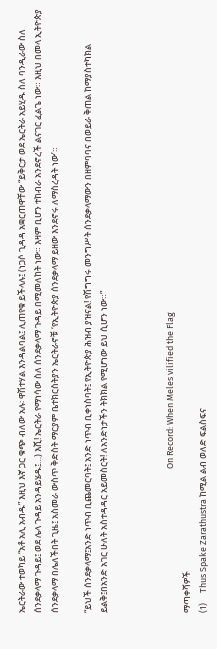ኤርትራው ተወካይ “አቶ አሊ አብዱ” እዚህ እኛ ጋር ቁጭ ብለው አሉ፡ ዋሽተሃል እንዳልባል፤ ሊጠየቁ ይችላሉ፤ (ነጋሶ ጊዳዳ አቋርጠዋቸው “ይቅርታ ወደ ኤርትራ አይሂዱ ስለ ባንዲራው ስለ ሰንደቃላማ ጉዳይ፤ ወደ ሌላ ጉዳይ አንዳይሄዱ፤…) እሺ! ኤርትራ የማነሳው ስለ ሰንደቃላማ ጉዳይ በሚመለከት ነው። እዛም ቢሆን ተከብራ አንደኖረች ልናገር ፈልጌ ነው። እዚህ በመላ ኢትዮጵያ ሰንደቃላማ በሌለችበት ጊዜ፤ አስመራ ውስጥ ቅድስት ማርያም ቤተክርስትያን ኤርትራኖቹ ‘የኢትዮጵያ ሰንደቃላማ ይዘው እንደኖሩ ለማስረዳት ነው’።

“ይህች ሰንደቃላማ፤አንድ ነጥብ ቢጨመርባት፤ አንድ ነጥብ ቢቀነስባት፤ የኢትዮጵያ ሕዝብ ያዝናል! የሽግግሩ መንግሥት ሰንደቃላማውን በዘምባባና በወይራ ቅጠል ከማያስተካክል ይልቅ፤በአንድ አገር ሁለት አስተዳዳር አይመስርት! ለአንድነታችን ትክክል የሚሆነው ይህ ሲሆን ነው።”



                                                                        On Record: When Meles vilified the Flag
ማጣቀሻዎች
(1)     Thus Spake Zarathustra ከሚል ልብ ወለድ ፍልስፍና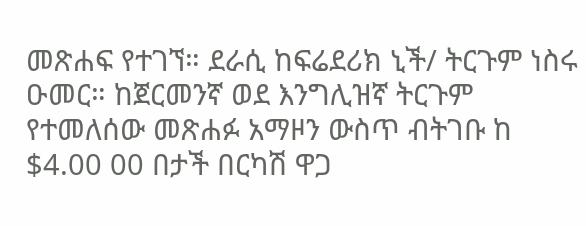መጽሐፍ የተገኘ። ደራሲ ከፍሬደሪክ ኒች/ ትርጉም ነስሩ ዑመር። ከጀርመንኛ ወደ እንግሊዝኛ ትርጉም የተመለሰው መጽሐፉ አማዞን ውስጥ ብትገቡ ከ $4.00 00 በታች በርካሽ ዋጋ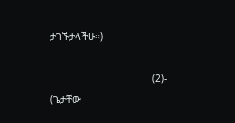ታገኙታላችሁ።)

                                  (2)-    (ጌታቸው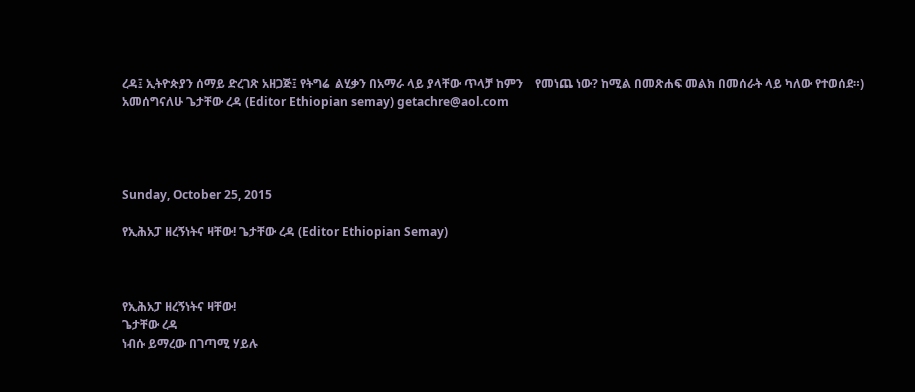ረዳ፤ ኢትዮጵያን ሰማይ ድረገጽ አዘጋጅ፤ የትግሬ  ልሂቃን በአማራ ላይ ያላቸው ጥላቻ ከምን    የመነጨ ነው? ከሚል በመጽሐፍ መልክ በመሰራት ላይ ካለው የተወሰደ።)
አመሰግናለሁ ጌታቸው ረዳ (Editor Ethiopian semay) getachre@aol.com




Sunday, October 25, 2015

የኢሕአፓ ዘረኝነትና ዛቸው! ጌታቸው ረዳ (Editor Ethiopian Semay)



የኢሕአፓ ዘረኝነትና ዛቸው!
ጌታቸው ረዳ
ነብሱ ይማረው በገጣሚ ሃይሉ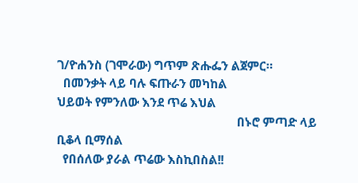ገ/ዮሐንስ (ገሞራው) ግጥም ጽሑፌን ልጀምር።
  በመንቃት ላይ ባሉ ፍጡራን መካከል
ህይወት የምንለው እንደ ጥሬ እህል
                                                            በኑሮ ምጣድ ላይ ቢቆላ ቢማሰል
  የበሰለው ያራል ጥሬው እስኪበስል!!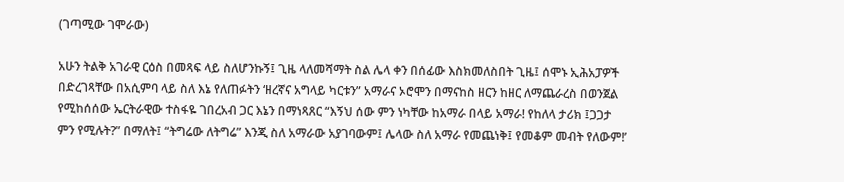(ገጣሚው ገሞራው)

አሁን ትልቅ አገራዊ ርዕስ በመጻፍ ላይ ስለሆንኩኝ፤ ጊዜ ላለመሻማት ስል ሌላ ቀን በሰፊው እስክመለስበት ጊዜ፤ ሰሞኑ ኢሕአፓዎች በድረገጻቸው በአሲምባ ላይ ስለ እኔ የለጠፉትን ‘ዘረኛና አግላይ ካርቱን” አማራና ኦሮሞን በማናከስ ዘርን ከዘር ለማጨራረስ በወንጀል የሚከሰሰው ኤርትራዊው ተስፋዬ ገበረአብ ጋር እኔን በማነጻጸር “እኝህ ሰው ምን ነካቸው ከአማራ በላይ አማራ! የከለላ ታሪክ ፤ጋጋታ ምን የሚሉት?” በማለት፤ “ትግሬው ለትግሬ” እንጂ ስለ አማራው አያገባውም፤ ሌላው ስለ አማራ የመጨነቅ፤ የመቆም መብት የለውም!’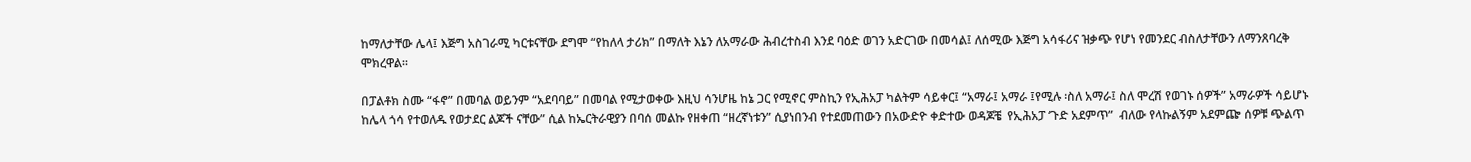ከማለታቸው ሌላ፤ እጅግ አስገራሚ ካርቱናቸው ደግሞ “የከለላ ታሪክ” በማለት እኔን ለአማራው ሕብረተስብ እንደ ባዕድ ወገን አድርገው በመሳል፤ ለሰሚው እጅግ አሳፋሪና ዝቃጭ የሆነ የመንደር ብስለታቸውን ለማንጸባረቅ ሞክረዋል።

በፓልቶክ ስሙ “ፋኖ” በመባል ወይንም “አደባባይ” በመባል የሚታወቀው እዚህ ሳንሆዜ ከኔ ጋር የሚኖር ምስኪን የኢሕአፓ ካልትም ሳይቀር፤ “አማራ፤ አማራ ፤የሚሉ ፡ስለ አማራ፤ ስለ ሞረሽ የወገኑ ሰዎች” አማራዎች ሳይሆኑ ከሌላ ጎሳ የተወለዱ የወታደር ልጆች ናቸው” ሲል ከኤርትራዊያን በባሰ መልኩ የዘቀጠ “ዘረኛነቱን” ሲያነበንብ የተደመጠውን በአውድዮ ቀድተው ወዳጆቼ  የኢሕአፓ ‘ጉድ አደምጥ”  ብለው የላኩልኝም አደምጬ ሰዎቹ ጭልጥ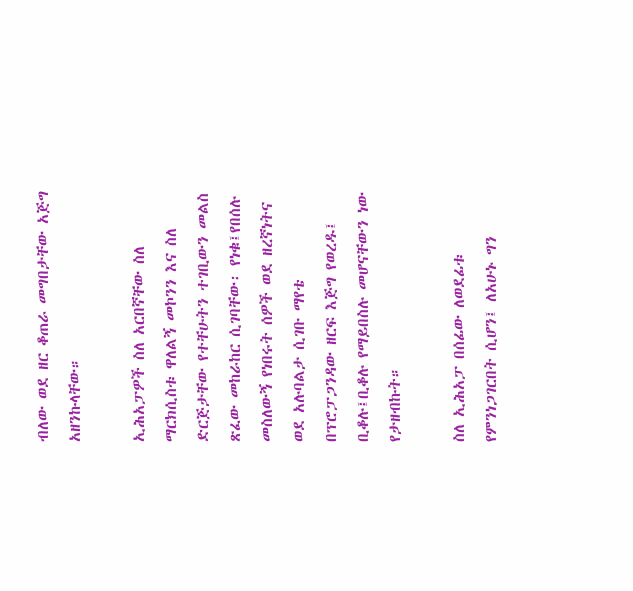ብለው ወደ ዘር ቆጠራ መግበታቸው አጅግ አዘንኩላቸው።

ኢሕአፓዎች ስለ አርበኛቸው ስለ ማርክሲስቱ ዋለልኝ መኮንን እና ስለ ድርጅታቸው የተቸሁትን ተገቢውን መልስ ጽፈው መከራከር ሲገባቸው፡ የነቁ፤የበሰሉ መስለውኝ የነበሩት ሰዎች ወደ ዘረኛነትና ወደ አሉባልታ ሲገቡ ማየቴ በፕሮፓጋንዳው ዘርፍ እጅግ የወረዱ፤ ቢቆሉ፤ቢቆሉ የማይበስሉ መሆናቸውን ነው የታዘብኩት።

ስለ ኢሕአፓ በሰፊው ለወደፊቱ የምንነጋገርበት ሲሆን፤ ለአሁኑ ግን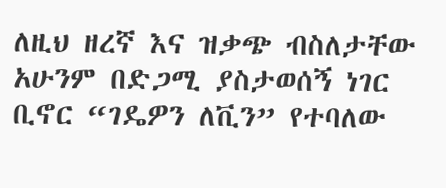ለዚህ ዘረኛ እና ዝቃጭ ብስለታቸው አሁንም በድጋሚ ያስታወሰኝ ነገር ቢኖር “ገዴዎን ለቪን” የተባለው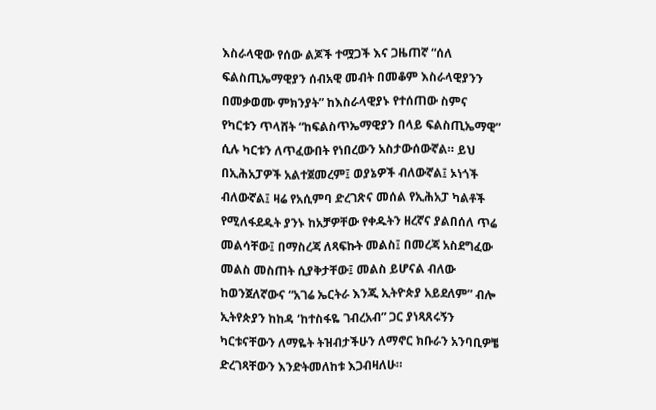እስራላዊው የሰው ልጆች ተሟጋች እና ጋዜጠኛ “ሰለ ፍልስጢኤማዊያን ሰብአዊ መብት በመቆም እስራላዊያንን በመቃወሙ ምክንያት” ከእስራላዊያኑ የተሰጠው ስምና የካርቱን ጥላሸት “ከፍልስጥኤማዊያን በላይ ፍልስጢኤማዊ” ሲሉ ካርቱን ለጥፈውበት የነበረውን አስታውሰውኛል። ይህ በኢሕአፓዎች አልተጀመረም፤ ወያኔዎች ብለውኛል፤ ኦነጎች ብለውኛል፤ ዛሬ የአሲምባ ድረገጽና መሰል የኢሕአፓ ካልቶች የሚለፋደዱት ያንኑ ከአቻዎቸው የቀዱትን ዘረኛና ያልበሰለ ጥሬ መልሳቸው፤ በማስረጃ ለጻፍኩት መልስ፤ በመረጃ አስደግፈው መልስ መስጠት ሲያቅታቸው፤ መልስ ይሆናል ብለው ከወንጀለኛውና “አገሬ ኤርትራ እንጂ ኢትዮጵያ አይደለም” ብሎ ኢትየጵያን ከከዳ ‘ከተስፋዬ ገብረአብ” ጋር ያነጻጸሩኝን ካርቱናቸውን ለማዬት ትዝብታችሁን ለማኖር ክቡራን አንባቢዎቼ ድረገጻቸውን እንድትመለከቱ እጋብዛለሁ።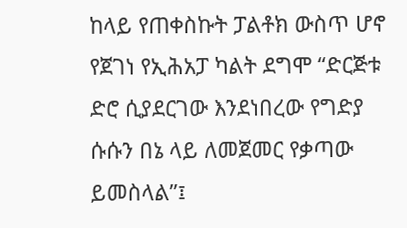ከላይ የጠቀስኩት ፓልቶክ ውስጥ ሆኖ የጀገነ የኢሕአፓ ካልት ደግሞ “ድርጅቱ ድሮ ሲያደርገው እንደነበረው የግድያ ሱሱን በኔ ላይ ለመጀመር የቃጣው ይመስላል”፤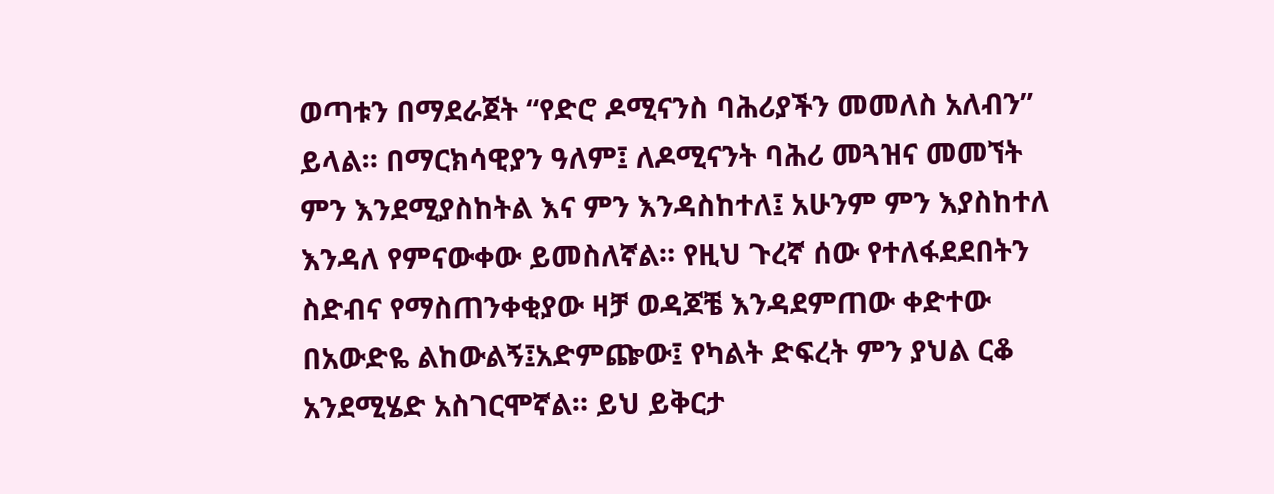ወጣቱን በማደራጀት “የድሮ ዶሚናንስ ባሕሪያችን መመለስ አለብን” ይላል። በማርክሳዊያን ዓለም፤ ለዶሚናንት ባሕሪ መጓዝና መመኘት ምን እንደሚያስከትል እና ምን እንዳስከተለ፤ አሁንም ምን እያስከተለ እንዳለ የምናውቀው ይመስለኛል። የዚህ ጉረኛ ሰው የተለፋደደበትን ስድብና የማስጠንቀቂያው ዛቻ ወዳጆቼ እንዳደምጠው ቀድተው በአውድዬ ልከውልኝ፤አድምጬው፤ የካልት ድፍረት ምን ያህል ርቆ አንደሚሄድ አስገርሞኛል። ይህ ይቅርታ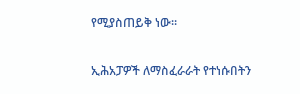የሚያስጠይቅ ነው።

ኢሕአፓዎች ለማስፈራራት የተነሱበትን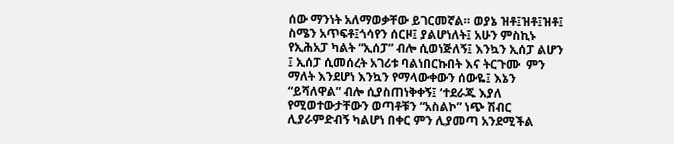ሰው ማንነት አለማወቃቸው ይገርመኛል። ወያኔ ዝቶ፤ዝቶ፤ዝቶ፤ ስሜን አጥፍቶ፤ጎሳየን ሰርዞ፤ ያልሆነለት፤ አሁን ምስኪኑ የኢሕአፓ ካልት “ኢሰፓ” ብሎ ሲወነጅለኝ፤ እንኳን ኢሰፓ ልሆን ፤ ኢሰፓ ሲመሰረት አገሪቱ ባልነበርኩበት እና ትርጉሙ  ምን ማለት እንደሆነ እንኳን የማላውቀውን ሰውዬ፤ እኔን “ይሻለዋል” ብሎ ሲያስጠነቅቀኝ፤ ‘ተደራጁ እያለ የሚወተውታቸውን ወጣቶቹን “አስልኮ” ነጭ ሽብር ሊያራምድብኝ ካልሆነ በቀር ምን ሊያመጣ አንደሚችል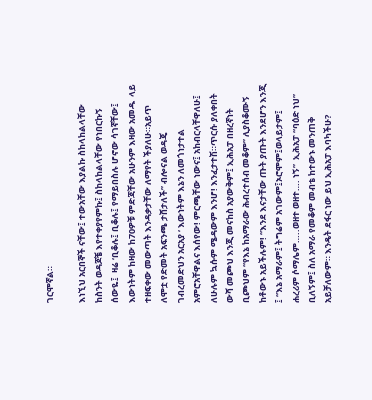ገርሞኛል።

እነኚህ አርበኞች ናቸው፤ ተውአቸው እያልኩ ስከላከልላቸው ከስንት ወዳጆቼ እየተቀያየምኩ፤ ስከላከልላቸው የነበርኩኝ ሰውዬ፤  ዛሬ ‘ቢቆሉ፤ ቢቆሉ፤ የማይበስሉ ሆኖው ሳገኛቸው፤ እውነትም ከዛው ከ70ዎቹ ምድጃቸው አሁንም እዛው አመዱ  ላይ ተዘፍቀው መውጣት እንዳቃታቸው ለማየት ችያለሁ።አይጥ ለሞቷ የድመት አፍንጫ ታሸታለች” ብሎናል ወዳጄ ገብረመድህን አርአያ ‘ እውነትም እኔን ለመጎነታተል አምሮአቸዋልና እሰየው! ምርጫቸው ነውና፤ አከብርላቸዋለሁ፤ ለሁሉም ኳሱም ሜዳውም እንሆ! እንፈታተሽ።ጥርሱ ያለቀበት ውሻ መጮህ እንጂ መናከስ አያውቅም፤ ኢሕአፓ በዘረኛነት ቢጮህም “የእኔ ከአማራው ሕብረተሰብ መቆም” ሊያስቆሙኝ ከቶውኑ አይችሉም! “እንደ እናታቸው ጡት ያጡት እንደሆን እንጂ ፤ “እኔ አማራም፤ ትግሬም አገውም፤ኦሮሞም፤ወላይታም፤ ሐረሪም ሶማሌም…..ወዘተ ወዘተ…. ነኝ”  ኢሕአፓ “ባዕድ ነህ” ቢለኝም፤ ስለ አማራ የመቆም መብቴ ከተውኑ መንጠቅ አይቻለውም። እንዴት ደፋር ነው ይህ ኢሕአፓ እባካችሁ?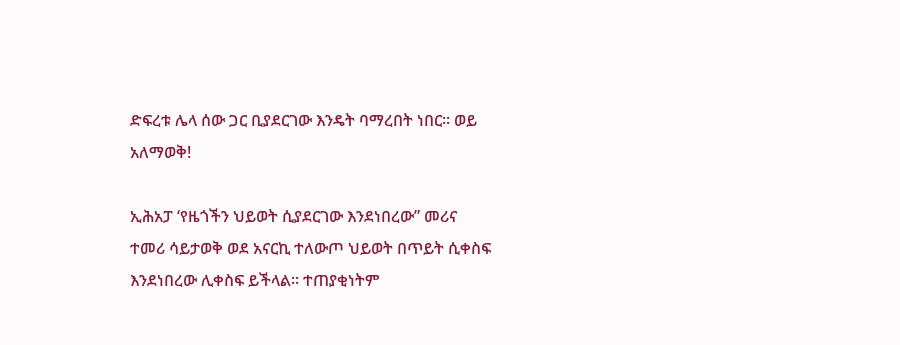ድፍረቱ ሌላ ሰው ጋር ቢያደርገው እንዴት ባማረበት ነበር። ወይ አለማወቅ!

ኢሕአፓ ‘የዜጎችን ህይወት ሲያደርገው እንደነበረው” መሪና ተመሪ ሳይታወቅ ወደ አናርኪ ተለውጦ ህይወት በጥይት ሲቀስፍ እንደነበረው ሊቀስፍ ይችላል። ተጠያቂነትም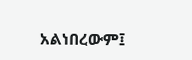አልነበረውም፤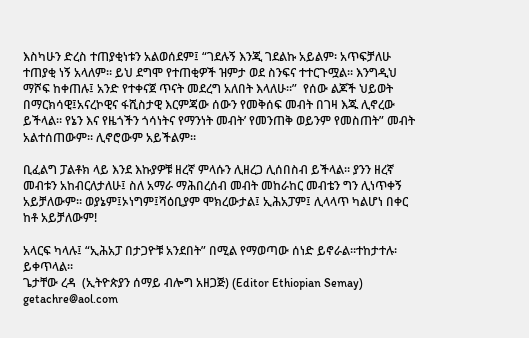እስካሁን ድረስ ተጠያቂነቱን አልወሰደም፤ “ገደሉኝ እንጂ ገደልኩ አይልም፡ አጥፍቻለሁ ተጠያቂ ነኝ አላለም። ይህ ደግሞ የተጠቂዎች ዝምታ ወደ ስንፍና ተተርጉሟል። እንግዲህ ማሾፍ ከቀጠሉ፤ አንድ የተቀናጀ ጥናት መደረግ አለበት እላለሁ።”  የሰው ልጆች ህይወት በማርክሳዊ፤አናረኮዊና ፋሺስታዊ እርምጃው ሰውን የመቅሰፍ መብት በገዛ እጁ ሊኖረው ይችላል። የኔን እና የዜጎችን ጎሳነትና የማንነት መብት’ የመንጠቅ ወይንም የመስጠት” መብት አልተሰጠውም። ሊኖሮውም አይችልም።

ቢፈልግ ፓልቶክ ላይ እንደ እኩያዎቹ ዘረኛ ምላሱን ሊዘረጋ ሊሰበስብ ይችላል። ያንን ዘረኛ መብቱን አከብርለታለሁ፤ ስለ አማራ ማሕበረሰብ መብት መከራከር መብቴን ግን ሊነጥቀኝ አይቻለውም። ወያኔም፤ኦነግም፤ሻዕቢያም ሞክረውታል፤ ኢሕአፓም፤ ሊላላጥ ካልሆነ በቀር ከቶ አይቻለውም!

አላርፍ ካላሉ፤ “ኢሕአፓ በታጋዮቹ አንደበት” በሚል የማወጣው ሰነድ ይኖራል።ተከታተሉ፡ ይቀጥላል።
ጌታቸው ረዳ  (ኢትዮጵያን ሰማይ ብሎግ አዘጋጅ) (Editor Ethiopian Semay)  getachre@aol.com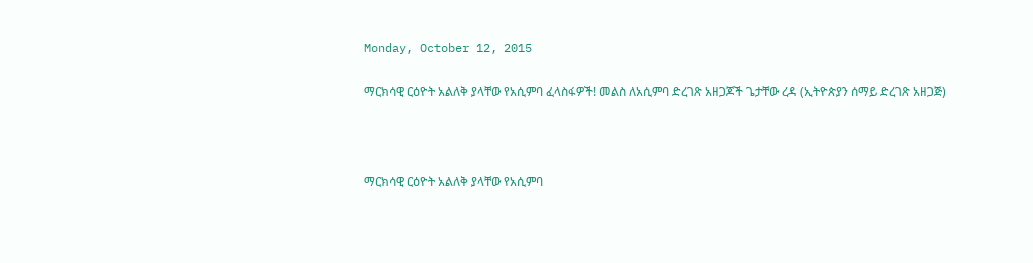Monday, October 12, 2015

ማርክሳዊ ርዕዮት አልለቅ ያላቸው የአሲምባ ፈላስፋዎች! መልስ ለአሲምባ ድረገጽ አዘጋጆች ጌታቸው ረዳ (ኢትዮጵያን ሰማይ ድረገጽ አዘጋጅ)



ማርክሳዊ ርዕዮት አልለቅ ያላቸው የአሲምባ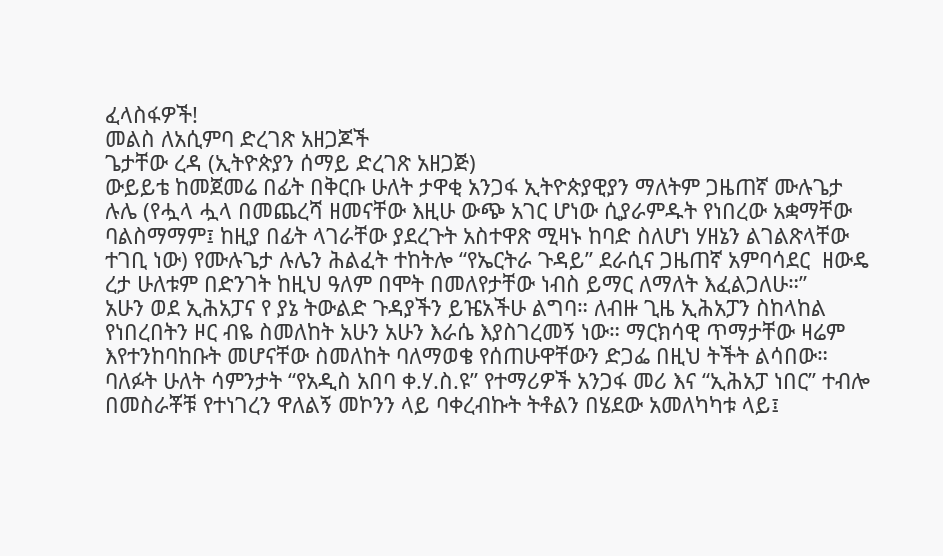ፈላስፋዎች!
መልስ ለአሲምባ ድረገጽ አዘጋጆች
ጌታቸው ረዳ (ኢትዮጵያን ሰማይ ድረገጽ አዘጋጅ)
ውይይቴ ከመጀመሬ በፊት በቅርቡ ሁለት ታዋቂ አንጋፋ ኢትዮጵያዊያን ማለትም ጋዜጠኛ ሙሉጌታ ሉሌ (የሗላ ሗላ በመጨረሻ ዘመናቸው እዚሁ ውጭ አገር ሆነው ሲያራምዱት የነበረው አቋማቸው ባልስማማም፤ ከዚያ በፊት ላገራቸው ያደረጉት አስተዋጽ ሚዛኑ ከባድ ስለሆነ ሃዘኔን ልገልጽላቸው ተገቢ ነው) የሙሉጌታ ሉሌን ሕልፈት ተከትሎ “የኤርትራ ጉዳይ” ደራሲና ጋዜጠኛ አምባሳደር  ዘውዴ ረታ ሁለቱም በድንገት ከዚህ ዓለም በሞት በመለየታቸው ነብስ ይማር ለማለት እፈልጋለሁ።”
አሁን ወደ ኢሕአፓና የ ያኔ ትውልድ ጉዳያችን ይዤአችሁ ልግባ። ለብዙ ጊዜ ኢሕአፓን ስከላከል የነበረበትን ዞር ብዬ ስመለከት አሁን አሁን እራሴ እያስገረመኝ ነው። ማርክሳዊ ጥማታቸው ዛሬም እየተንከባከቡት መሆናቸው ስመለከት ባለማወቄ የሰጠሁዋቸውን ድጋፌ በዚህ ትችት ልሳበው።
ባለፉት ሁለት ሳምንታት “የአዲስ አበባ ቀ.ሃ.ስ.ዩ” የተማሪዎች አንጋፋ መሪ እና “ኢሕአፓ ነበር” ተብሎ በመስራቾቹ የተነገረን ዋለልኝ መኮንን ላይ ባቀረብኩት ትቶልን በሄደው አመለካካቱ ላይ፤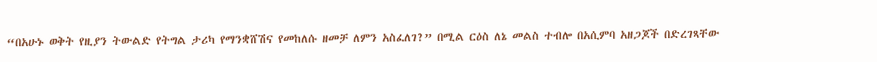“በአሁኑ ወቅት የዚያን ትውልድ የትግል ታሪካ የማንቋሸሽና የመከለሱ ዘመቻ ለምን አስፈለገ?” በሚል ርዕስ ለኔ መልስ ተብሎ በአሲምባ አዘጋጆች በድረገጻቸው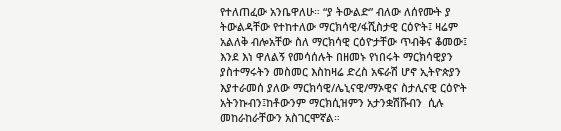የተለጠፈው አንቤዋለሁ። “ያ ትውልድ” ብለው ለሰየሙት ያ ትውልዳቸው የተከተለው ማርክሳዊ/ፋሺስታዊ ርዕዮት፤ ዛሬም አልለቅ ብሎአቸው ስለ ማርክሳዊ ርዕዮታቸው ጥብቅና ቆመው፤ እንደ እነ ዋለልኝ የመሳሰሉት በዘመኑ የነበሩት ማርክሳዊያን ያስተማሩትን መስመር እስከዛሬ ድረስ አፍራሽ ሆኖ ኢትዮጵያን እያተራመሰ ያለው ማርክሳዊ/ሌኒናዊ/ማኦዊና ስታሊናዊ ርዕዮት አትንኩብን፤ከቶውንም ማርክሲዝምን አታንቋሽሹብን  ሲሉ መከራከራቸውን አስገርሞኛል።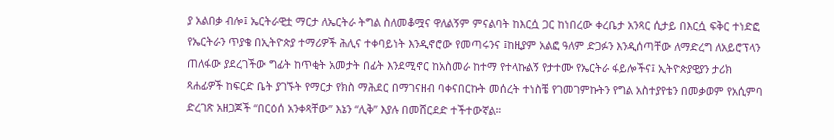ያ አልበቃ ብሎ፤ ኤርትራዊቷ ማርታ ለኤርትራ ትግል ስለመቆሟና ዋለልኝም ምናልባት ከእርሷ ጋር ከነበረው ቀረቤታ አንጻር ሲታይ በእርሷ ፍቅር ተነድፎ የኤርትራን ጥያቄ በኢትዮጵያ ተማሪዎች ሕሊና ተቀባይነት እንዲኖሮው የመጣሩንና ፤ከዚያም አልፎ ዓለም ድጋፉን እንዲሰጣቸው ለማድረግ ለአይሮፕላን ጠለፋው ያደረገችው ግፊት ከጥቂት አመታት በፊት እንደሚኖር ከአስመራ ከተማ የተላኩልኝ የታተሙ የኤርትራ ፋይሎችና፤ ኢትዮጵያዊያን ታሪክ ጻሐፊዎች ከፍርድ ቤት ያገኙት የማርታ የክስ ማሕደር በማገናዘብ ባቀናበርኩት መሰረት ተነስቼ የገመገምኩትን የግል አስተያየቴን በመቃወም የአሲምባ ድረገጽ አዘጋጆች “በርዕሰ አንቀጻቸው” እኔን “ሊቅ” እያሉ በመሸርደድ ተችተውኛል።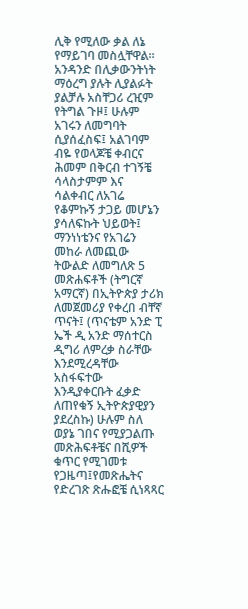ሊቅ የሚለው ቃል ለኔ የማይገባ መስሏቸዋል። አንዳንድ በሊቃውንትነት ማዕረግ ያሉት ሊያልፉት ያልቻሉ አስቸጋሪ ረዢም የትግል ጉዞ፤ ሁሉም አገሩን ለመግባት ሲያሰፈስፍ፤ አልገባም ብዬ የወላጆቼ ቀብርና ሕመም በቅርብ ተገኝቼ ሳላስታምም እና ሳልቀብር ለአገሬ የቆምኩኝ ታጋይ መሆኔን ያሳለፍኩት ህይወት፤ ማንነነቴንና የአገሬን መከራ ለመጪው ትውልድ ለመግለጽ 5 መጽሐፍቶች (ትግርኛ አማርኛ) በኢትዮጵያ ታሪክ ለመጀመሪያ የቀረበ ብቸኛ ጥናት፤ (ጥናቴም አንድ ፒ ኤች ዲ አንድ ማሰተርስ ዲግሪ ለምረቃ ስራቸው እንደሚረዳቸው አስፋፍተው እንዲያቀርቡት ፈቃድ ለጠየቁኝ ኢትዮጵያዊያን ያደረስኩ) ሁሉም ስለ ወያኔ ገበና የሚያጋልጡ መጽሕፍቶቼና በሺዎች ቁጥር የሚገመቱ የጋዜጣ፤የመጽሔትና የድረገጽ ጽሑፎቼ ሲነጻጻር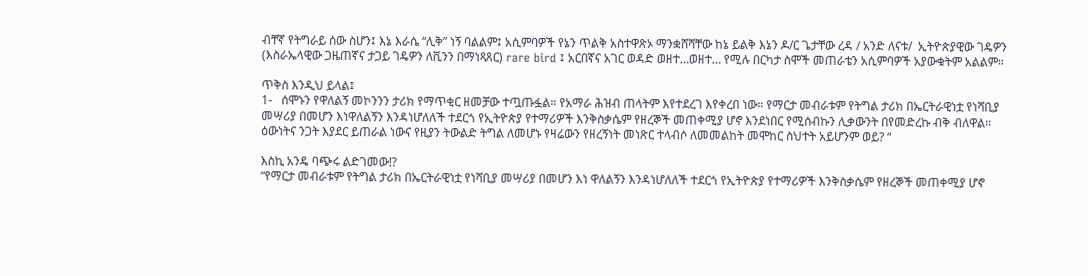ብቸኛ የትግራይ ሰው ስሆን፤ እኔ እራሴ “ሊቅ” ነኝ ባልልም፤ አሲምባዎች የኔን ጥልቅ አስተዋጽኦ ማንቋሸሻቸው ከኔ ይልቅ እኔን ዶ/ር ጌታቸው ረዳ / አንድ ለናቱ/  ኢትዮጵያዊው ገዴዎን (እስራኤላዊው ጋዜጠኛና ታጋይ ገዴዎን ለቪንን በማነጻጸር) rare bird ፤ አርበኛና አገር ወዳድ ወዘተ…ወዘተ… የሚሉ በርካታ ስሞች መጠራቴን አሲምባዎች አያውቁትም አልልም።

ጥቅስ እንዲህ ይላል፤
1-   ሰሞኑን የዋለልኝ መኮንንን ታሪክ የማጥቂር ዘመቻው ተጧጡፏል። የአማራ ሕዝብ ጠላትም እየተደረገ እየቀረበ ነው። የማርታ መብራቱም የትግል ታሪክ በኤርትራዊነቷ የነሻቢያ መሣሪያ በመሆን እነዋለልኝን እንዳነሆለለች ተደርጎ የኢትዮጵያ የተማሪዎች እንቅስቃሴም የዘረኞች መጠቀሚያ ሆኖ እንደነበር የሚሰብኩን ሊቃውንት በየመድረኩ ብቅ ብለዋል። ዕውነትና ንጋት እያደር ይጠራል ነውና የዚያን ትውልድ ትግል ለመሆኑ የዛሬውን የዘረኝነት መነጽር ተላብሶ ለመመልከት መሞከር ስህተት አይሆንም ወይ? “

እስኪ አንዴ ባጭሩ ልድገመው!?
“የማርታ መብራቱም የትግል ታሪክ በኤርትራዊነቷ የነሻቢያ መሣሪያ በመሆን እነ ዋለልኝን እንዳነሆለለች ተደርጎ የኢትዮጵያ የተማሪዎች እንቅስቃሴም የዘረኞች መጠቀሚያ ሆኖ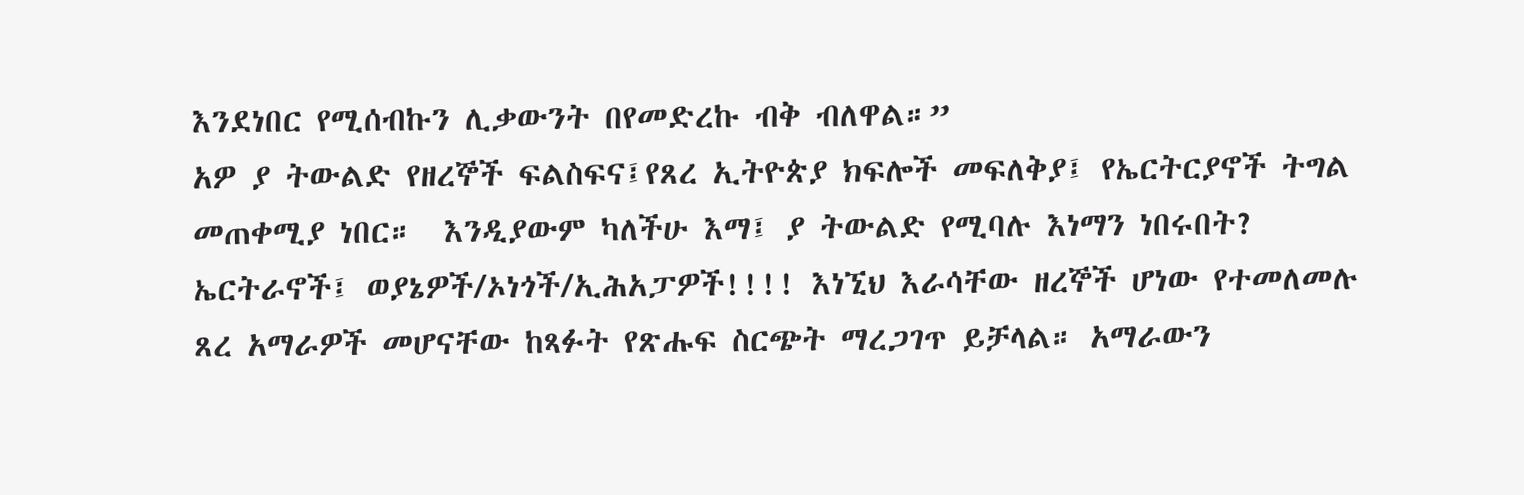እንደነበር የሚሰብኩን ሊቃውንት በየመድረኩ ብቅ ብለዋል።”
አዎ ያ ትውልድ የዘረኞች ፍልስፍና፤የጸረ ኢትዮጵያ ክፍሎች መፍለቅያ፤ የኤርትርያኖች ትግል መጠቀሚያ ነበር።  እንዲያውም ካለችሁ እማ፤ ያ ትውልድ የሚባሉ እነማን ነበሩበት? ኤርትራኖች፤ ወያኔዎች/ኦነጎች/ኢሕአፓዎች!!!! እነኚህ እራሳቸው ዘረኞች ሆነው የተመለመሉ ጸረ አማራዎች መሆናቸው ከጻፉት የጽሑፍ ስርጭት ማረጋገጥ ይቻላል። አማራውን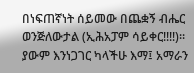በነፍጠኛነት ሰይመው በጨቋኝ ብሔር ወንጅለውታል (ኢሕአፓም ሳይቀር!!!!)። ያውም እንነጋገር ካላችሁ እማ፤ አማራን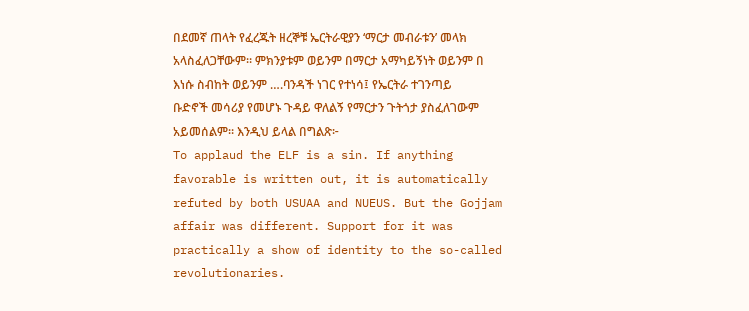በደመኛ ጠላት የፈረጁት ዘረኞቹ ኤርትራዊያን ‘ማርታ መብራቱን’ መላክ አላስፈለጋቸውም። ምክንያቱም ወይንም በማርታ አማካይኝነት ወይንም በ እነሱ ስብከት ወይንም ….ባንዳች ነገር የተነሳ፤ የኤርትራ ተገንጣይ ቡድኖች መሳሪያ የመሆኑ ጉዳይ ዋለልኝ የማርታን ጉትጎታ ያስፈለገውም አይመሰልም። እንዲህ ይላል በግልጽ፦
To applaud the ELF is a sin. If anything favorable is written out, it is automatically refuted by both USUAA and NUEUS. But the Gojjam affair was different. Support for it was practically a show of identity to the so-called revolutionaries.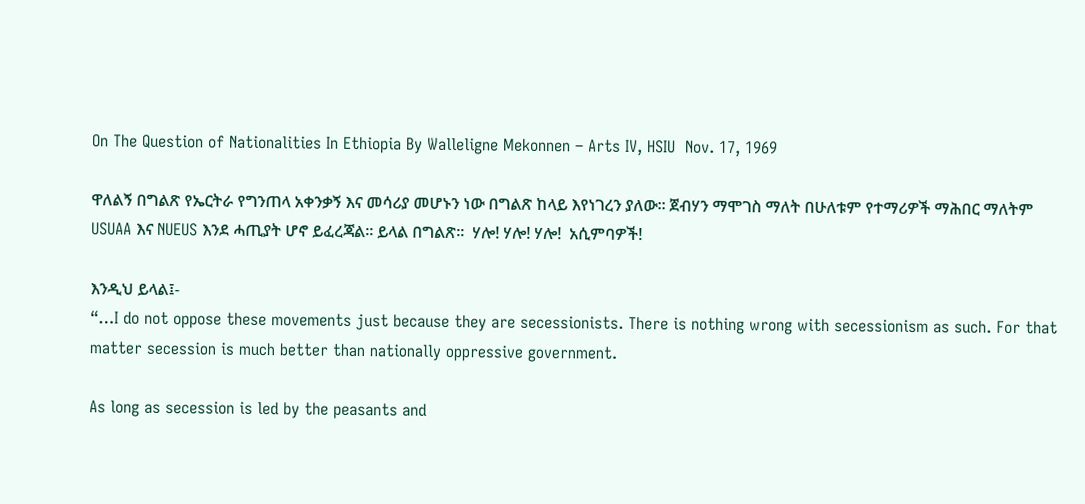On The Question of Nationalities In Ethiopia By Walleligne Mekonnen – Arts IV, HSIU  Nov. 17, 1969

ዋለልኝ በግልጽ የኤርትራ የግንጠላ አቀንቃኝ እና መሳሪያ መሆኑን ነው በግልጽ ከላይ እየነገረን ያለው። ጀብሃን ማሞገስ ማለት በሁለቱም የተማሪዎች ማሕበር ማለትም USUAA እና NUEUS እንደ ሓጢያት ሆኖ ይፈረጃል። ይላል በግልጽ።  ሃሎ! ሃሎ! ሃሎ!  አሲምባዎች!

እንዲህ ይላል፤-
“…I do not oppose these movements just because they are secessionists. There is nothing wrong with secessionism as such. For that matter secession is much better than nationally oppressive government.

As long as secession is led by the peasants and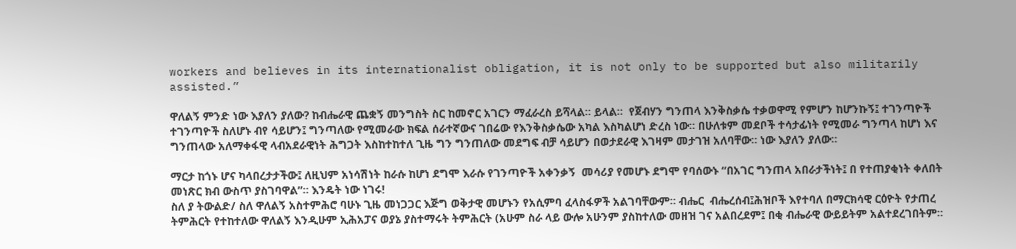workers and believes in its internationalist obligation, it is not only to be supported but also militarily assisted.”

ዋለልኝ ምንድ ነው እያለን ያለው? ከብሔራዊ ጨቋኝ መንግስት ስር ከመኖር አገርን ማፈራረስ ይሻላል። ይላል።  የጀብሃን ግንጠላ እንቅስቃሴ ተቃወዋሚ የምሆን ከሆንኩኝ፤ ተገንጣዮች ተገንጣዮች ስለሆኑ ብየ ሳይሆን፤ ግንጣለው የሚመራው ክፍል ሰራተኛውና ገበሬው የእንቅስቃሴው አካል እስካልሆነ ድረስ ነው። በሁለቱም መደቦች ተሳታፊነት የሚመራ ግንጣላ ከሆነ እና ግንጠላው አለማቀፋዊ ላብአደራዊነት ሕግጋት እስከተከተለ ጊዜ ግን ግንጠለው መደግፍ ብቻ ሳይሆን በወታደራዊ እገዛም መታገዝ አለባቸው። ነው እያለን ያለው።

ማርታ ከጎኑ ሆና ካላበረታታችው፤ ለዚህም አነሳሽነት ከራሱ ከሆነ ደግሞ እራሱ የገንጣዮች አቀንቃኝ  መሳሪያ የመሆኑ ደግሞ የባሰውኑ “በአገር ግንጠላ አበራታችነት፤ በ የተጠያቂነት ቀለበት መነጽር ክብ ውስጥ ያስገባዋል”። እንዴት ነው ነገሩ!
ስለ ያ ትውልድ/ ስለ ዋለልኝ አስተምሕሮ ባሁኑ ጊዜ መነጋጋር እጅግ ወቅታዊ መሆኑን የአሲምባ ፈላስፋዎች አልገባቸውም። ብሔር  ብሔረሰብ፤ሕዝቦች እየተባለ በማርክሳዊ ርዕዮት የታጠረ ትምሕርት የተከተለው ዋለልኝ እንዲሁም ኢሕአፓና ወያኔ ያስተማሩት ትምሕርት (አሁም ስራ ላይ ውሎ አሁንም ያስከተለው መዘዝ ገና አልበረደም፤ በቂ ብሔራዊ ውይይትም አልተደረገበትም።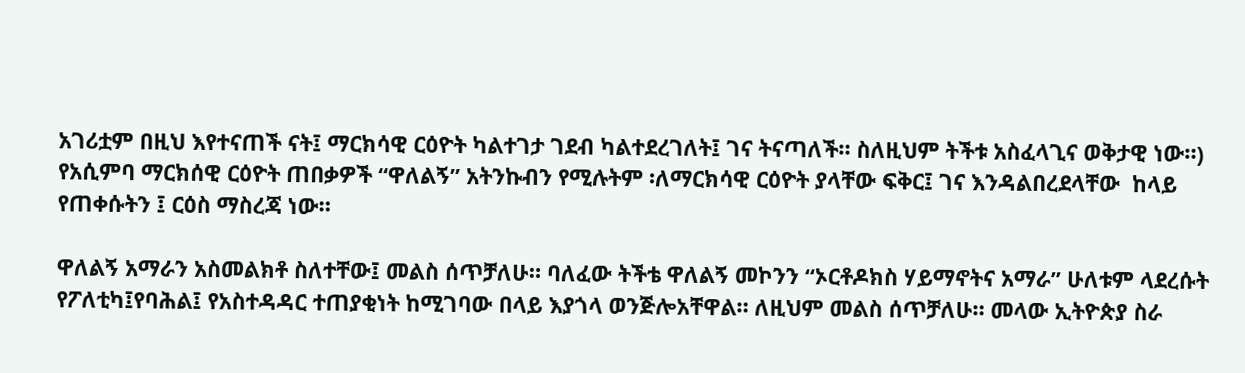አገሪቷም በዚህ እየተናጠች ናት፤ ማርክሳዊ ርዕዮት ካልተገታ ገደብ ካልተደረገለት፤ ገና ትናጣለች። ስለዚህም ትችቱ አስፈላጊና ወቅታዊ ነው።)  የአሲምባ ማርክሰዊ ርዕዮት ጠበቃዎች “ዋለልኝ” አትንኩብን የሚሉትም ፡ለማርክሳዊ ርዕዮት ያላቸው ፍቅር፤ ገና እንዳልበረደላቸው  ከላይ የጠቀሱትን ፤ ርዕስ ማስረጃ ነው።

ዋለልኝ አማራን አስመልክቶ ስለተቸው፤ መልስ ሰጥቻለሁ። ባለፈው ትችቴ ዋለልኝ መኮንን “ኦርቶዶክስ ሃይማኖትና አማራ” ሁለቱም ላደረሱት የፖለቲካ፤የባሕል፤ የአስተዳዳር ተጠያቂነት ከሚገባው በላይ እያጎላ ወንጅሎአቸዋል። ለዚህም መልስ ሰጥቻለሁ። መላው ኢትዮጵያ ስራ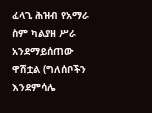ፈላጊ ሕዝብ የአማራ ስም ካልያዘ ሥራ አንደማይሰጠው ዋሽቷል (ግለሰቦችን እንደምሳሌ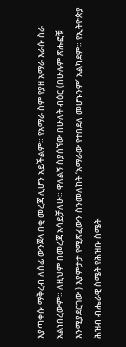እያጣቀሱ ማቅረብ ለሰፊ ውንጀላ በቂ መረጃ ሊሆን አይችልም። የአማራ ስም የያዘ አማራ እራሱ ስራ አልነበረውም። ለዚህም በመረጃ አሳይቻለሁ። ዋለልኝ ስያሰኘው በሁለት ብዕር (በሁሉም ጽሑፎቹ እንሚያደርገው ) እያምታታ የሚጽፈውን ስንመለከት ‘አማራው የተበደለ መሆኑንም’ አልካደም። የኢትዮጵያ ሕዝብ ብሔራዊ ስሜት የሕዝቡ ስሜት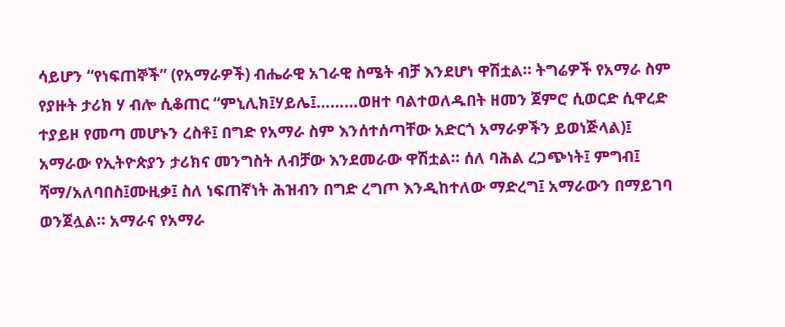ሳይሆን “የነፍጠኞች” (የአማራዎች) ብሔራዊ አገራዊ ስሜት ብቻ እንደሆነ ዋሽቷል። ትግሬዎች የአማራ ስም የያዙት ታሪክ ሃ ብሎ ሲቆጠር “ምኒሊክ፤ሃይሌ፤………ወዘተ ባልተወለዱበት ዘመን ጀምሮ ሲወርድ ሲዋረድ ተያይዞ የመጣ መሆኑን ረስቶ፤ በግድ የአማራ ስም እንሰተሰጣቸው አድርጎ አማራዎችን ይወነጅላል)፤ አማራው የኢትዮጵያን ታሪክና መንግስት ለብቻው እንደመራው ዋሽቷል። ሰለ ባሕል ረጋጭነት፤ ምግብ፤ ሻማ/አለባበስ፤ሙዚቃ፤ ስለ ነፍጠኛነት ሕዝብን በግድ ረግጦ እንዲከተለው ማድረግ፤ አማራውን በማይገባ ወንጀሏል። አማራና የአማራ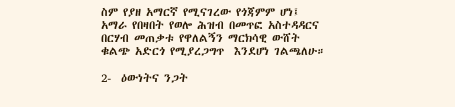ስም የያዘ አማርኛ የሚናገረው የጎጃምም ሆነ፤ አማራ የበዛበት የወሎ ሕዝብ በመጥፎ አስተዳዳርና በርሃብ መጠቃቱ የዋለልኝን ማርክሳዊ ውሸት ቁልጭ አድርጎ የሚያረጋግጥ  እንደሆነ ገልጫለሁ።

2-  ዕውነትና ንጋት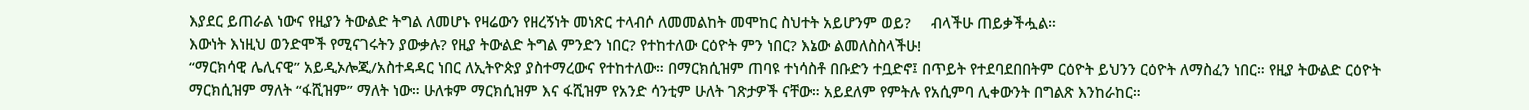እያደር ይጠራል ነውና የዚያን ትውልድ ትግል ለመሆኑ የዛሬውን የዘረኝነት መነጽር ተላብሶ ለመመልከት መሞከር ስህተት አይሆንም ወይ?     ብላችሁ ጠይቃችሗል።
እውነት እነዚህ ወንድሞች የሚናገሩትን ያውቃሉ? የዚያ ትውልድ ትግል ምንድን ነበር? የተከተለው ርዕዮት ምን ነበር? እኔው ልመለስስላችሁ!
“ማርክሳዊ ሌሊናዊ” አይዲኦሎጂ/አስተዳዳር ነበር ለኢትዮጵያ ያስተማረውና የተከተለው። በማርክሲዝም ጠባዩ ተነሳስቶ በቡድን ተቧድኖ፤ በጥይት የተደባደበበትም ርዕዮት ይህንን ርዕዮት ለማስፈን ነበር። የዚያ ትውልድ ርዕዮት ማርክሲዝም ማለት “ፋሺዝም” ማለት ነው። ሁለቱም ማርክሲዝም እና ፋሺዝም የአንድ ሳንቲም ሁለት ገጽታዎች ናቸው። አይደለም የምትሉ የአሲምባ ሊቀውንት በግልጽ እንከራከር።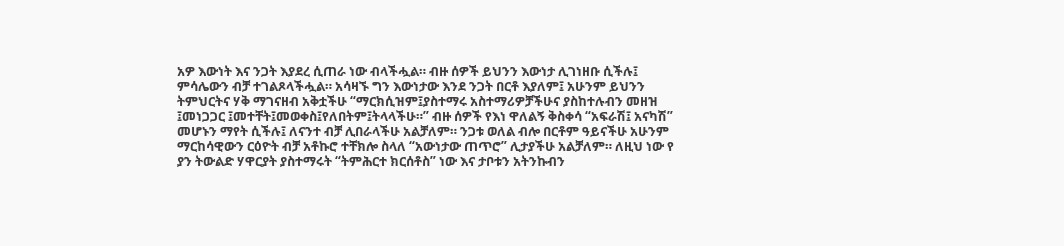አዎ እውነት እና ንጋት እያደረ ሲጠራ ነው ብላችሗል። ብዙ ሰዎች ይህንን እውነታ ሊገነዘቡ ሲችሉ፤ ምሳሌውን ብቻ ተገልጾላችሗል። አሳዛኙ ግን እውነታው እንደ ንጋት በርቶ እያለም፤ አሁንም ይህንን ትምህርትና ሃቅ ማገናዘብ አቅቷችሁ “ማርክሲዝም፤ያስተማሩ አስተማሪዎቻችሁና ያስከተሉብን መዘዝ ፤መነጋጋር ፤መተቸት፤መወቀስ፤የለበትም፤ትላላችሁ።” ብዙ ሰዎች የእነ ዋለልኝ ቅስቀሳ “አፍራሽ፤ አናካሽ” መሆኑን ማየት ሲችሉ፤ ለናንተ ብቻ ሊበራላችሁ አልቻለም። ንጋቱ ወለል ብሎ በርቶም ዓይናችሁ አሁንም ማርከሳዊውን ርዕዮት ብቻ አቶኩሮ ተቸክሎ ስላለ “አውነታው ጠጥሮ” ሊታያችሁ አልቻለም። ለዚህ ነው የ ያን ትውልድ ሃዋርያት ያስተማሩት “ትምሕርተ ክርሰቶስ” ነው እና ታቦቱን አትንኩብን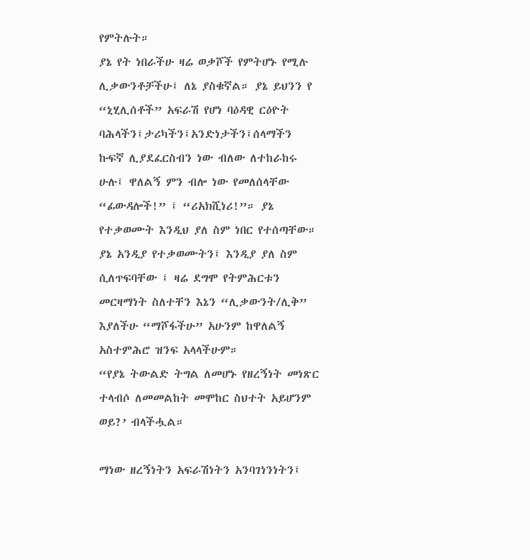የምትሉት።
ያኔ የት ነበራችሁ ዛሬ ወቃሾች የምትሆኑ የሚሉ ሊቃውንቶቻችሁ፤ ለኔ ያስቁኛል። ያኔ ይህንን የ “ኒሂሊሰቶች” አፍራሽ የሆነ ባዕዳዊ ርዕዮት ባሕላችን፤ታሪካችን፤አንድነታችን፤ሰላማችን ኩፍኛ ሊያደፈርስብን ነው ብለው ለተከራከሩ ሁሉ፤ ዋለልኝ ምን ብሎ ነው የመለሰላቸው “ፊውዳሎች!” ፤ “ሪአክሺነሪ!”። ያኔ የተቃወሙት እንዲህ ያለ ስም ነበር የተሰጣቸው። ያኔ አንዲያ የተቃወሙትን፤ እንዲያ ያለ ስም ሲለጥፍባቸው ፤ ዛሬ ደግሞ የትምሕርቱን መርዛማነት ስለተቸን እኔን “ሊቃውንት/ሊቅ” እያለችሁ “ማሾፋችሁ” አሁንም ከዋለልኝ አስተምሕሮ ዝንፍ አላላችሁም።
“የያኔ ትውልድ ትግል ለመሆኑ የዘረኝነት መነጽር ተላብሶ ለመመልከት መሞከር ስህተት አይሆንም ወይ?’ ብላችሗል።

ማነው ዘረኝነትን አፍራሽነትን አንባገነንነትን፤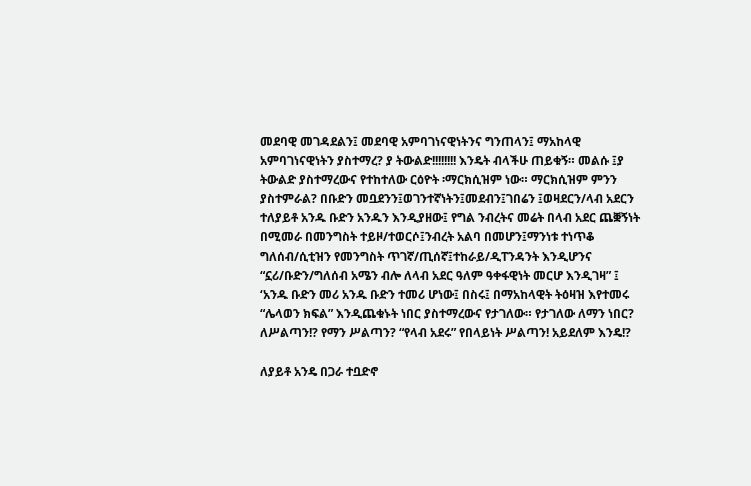መደባዊ መገዳደልን፤ መደባዊ አምባገነናዊነትንና ግንጠላን፤ ማአከላዊ አምባገነናዊነትን ያስተማረ? ያ ትውልድ!!!!!!!! እንዴት ብላችሁ ጠይቁኝ። መልሱ ፤ያ ትውልድ ያስተማረውና የተከተለው ርዕዮት ፡ማርክሲዝም ነው። ማርክሲዝም ምንን ያስተምራል? በቡድን መቧደንን፤ወገንተኛነትን፤መደብን፤ገበሬን ፤ወዛደርን/ላብ አደርን ተለያይቶ አንዱ ቡድን አንዱን እንዲያዘው፤ የግል ንብረትና መሬት በላብ አደር ጨቛኝነት በሚመራ በመንግስት ተይዞ/ተወርሶ፤ንብረት አልባ በመሆን፤ማንነቱ ተነጥቆ ግለሰብ/ሲቲዝን የመንግስት ጥገኛ/ጢሰኛ፤ተከራይ/ዲፐንዳንት እንዲሆንና “ኗሪ/ቡድን/ግለሰብ አሜን ብሎ ለላብ አደር ዓለም ዓቀፋዊነት መርሆ እንዲገዛ” ፤  ‘አንዱ ቡድን መሪ አንዱ ቡድን ተመሪ ሆነው፤ በስሩ፤ በማአከላዊት ትዕዛዝ እየተመሩ “ሌላወን ክፍል” እንዲጨቁኑት ነበር ያስተማረውና የታገለው። የታገለው ለማን ነበር? ለሥልጣን!? የማን ሥልጣን? “የላብ አደሩ” የበላይነት ሥልጣን! አይደለም እንዴ!?

ለያይቶ አንዴ በጋራ ተቧድኖ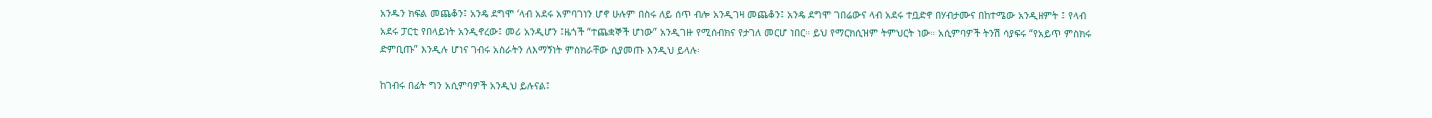አንዱን ክፍል መጨቆን፤ አንዴ ደግሞ ‘ላብ አደሩ አምባገነን ሆኖ ሁሉም በስሩ ለይ ሰጥ ብሎ አንዲገዛ መጨቆን፤ አንዴ ደግሞ ገበሬውና ላብ አደሩ ተቧድኖ በሃብታሙና በከተሜው አንዲዘምት ፤ የላብ አደሩ ፓርቲ የበላይነት አንዲኖረው፤ መሪ አንዲሆን ፤ዜጎች “ተጨቋኞች ሆነው” አንዲገዙ የሚሰብክና የታገለ መርሆ ነበር። ይህ የማርክሲዝም ትምህርት ነው። አሲምባዎች ትንሽ ሳያፍሩ “የአይጥ ምስክሩ ድምቢጡ” እንዲሉ ሆነና ገብሩ አስራትን ለእማኝነት ምስክራቸው ሲያመጡ እንዲህ ይላሉ፡

ከገብሩ በፊት ግን አሲምባዎች አንዲህ ይሉናል፤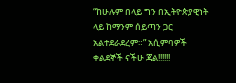“ከሁሉም በላይ ግን በኢትዮጵያዊነት ላይ ከማንም ሰይጣን ጋር አልተደራደረም።” አሲምባዎች ቀልደኞች ናችሁ ጃል!!!!!!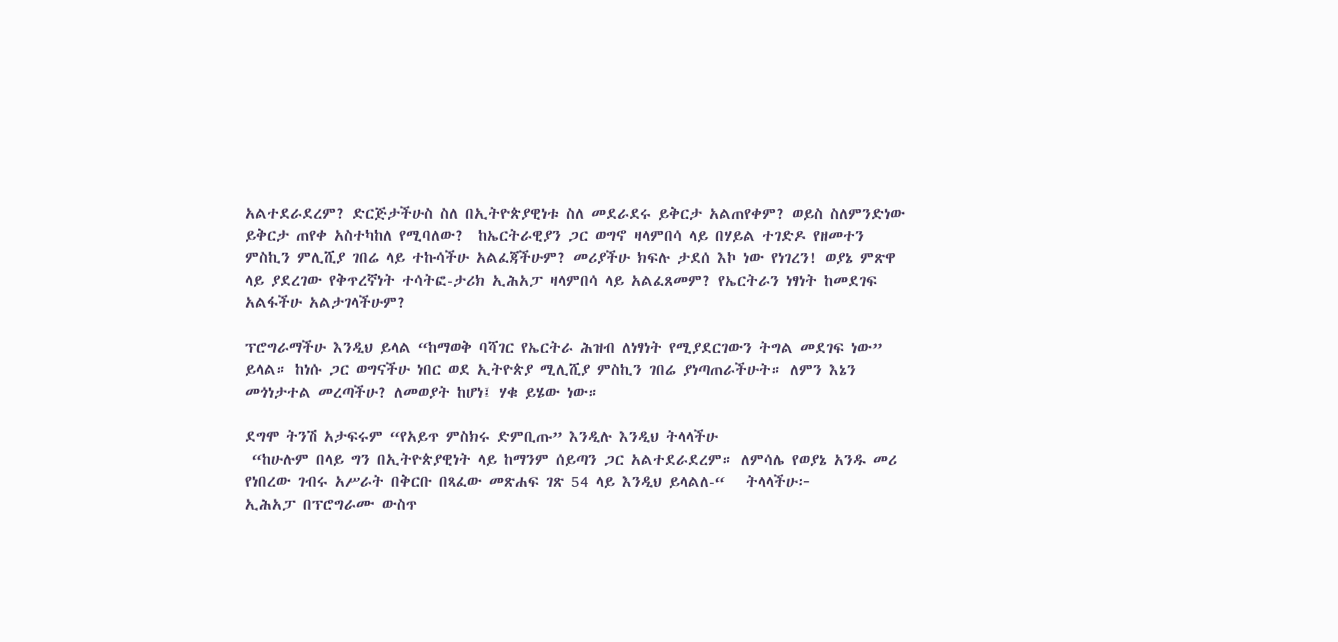አልተደራደረም? ድርጅታችሁስ ስለ በኢትዮጵያዊነቱ ስለ መደራደሩ ይቅርታ አልጠየቀም? ወይስ ስለምንድነው ይቅርታ ጠየቀ አስተካከለ የሚባለው?  ከኤርትራዊያን ጋር ወግኖ ዛላምበሳ ላይ በሃይል ተገድዶ የዘመተን ምስኪን ምሊሺያ ገበሬ ላይ ተኩሳችሁ አልፈጃችሁም? መሪያችሁ ክፍሉ ታደሰ እኮ ነው የነገረን! ወያኔ ምጽዋ ላይ ያደረገው የቅጥረኛነት ተሳትፎ-ታሪክ ኢሕአፓ ዛላምበሳ ላይ አልፈጸመም? የኤርትራን ነፃነት ከመደገፍ አልፋችሁ አልታገላችሁም?

ፕሮግራማችሁ እንዲህ ይላል “ከማወቅ ባሻገር የኤርትራ ሕዝብ ለነፃነት የሚያደርገውን ትግል መደገፍ ነው” ይላል። ከነሱ ጋር ወግናችሁ ነበር ወደ ኢትዮጵያ ሚሊሺያ ምስኪን ገበሬ ያነጣጠራችሁት። ለምን እኔን መጎነታተል መረጣችሁ? ለመወያት ከሆነ፤ ሃቁ ይሄው ነው።

ደግሞ ትንሽ አታፍሩም “የአይጥ ምስክሩ ድምቢጡ” እንዲሉ እንዲህ ትላላችሁ
 “ከሁሉም በላይ ግን በኢትዮጵያዊነት ላይ ከማንም ሰይጣን ጋር አልተደራደረም። ለምሳሌ የወያኔ አንዱ መሪ የነበረው ገብሩ አሥራት በቅርቡ በጻፈው መጽሐፍ ገጽ 54 ላይ እንዲህ ይላልለ-“   ትላላችሁ፦
ኢሕአፓ በፕሮግራሙ ውስጥ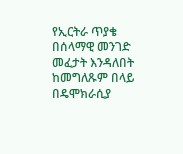የኢርትራ ጥያቄ በሰላማዊ መንገድ መፈታት እንዳለበት ከመግለጹም በላይ በዴሞክራሲያ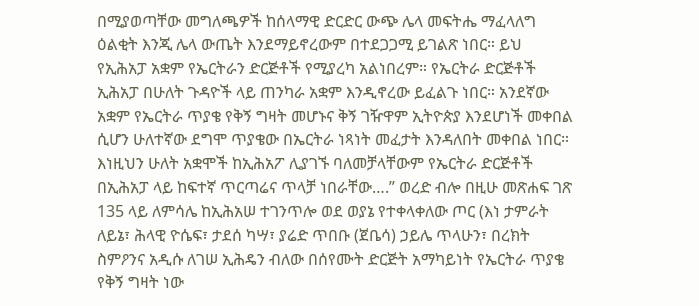በሚያወጣቸው መግለጫዎች ከሰላማዊ ድርድር ውጭ ሌላ መፍትሔ ማፈላለግ ዕልቂት እንጂ ሌላ ውጤት እንደማይኖረውም በተደጋጋሚ ይገልጽ ነበር። ይህ የኢሕአፓ አቋም የኤርትራን ድርጅቶች የሚያረካ አልነበረም። የኤርትራ ድርጅቶች ኢሕአፓ በሁለት ጉዳዮች ላይ ጠንካራ አቋም እንዲኖረው ይፈልጉ ነበር። አንደኛው አቋም የኤርትራ ጥያቄ የቅኝ ግዛት መሆኑና ቅኝ ገዥዋም ኢትዮጵያ እንደሆነች መቀበል ሲሆን ሁለተኛው ደግሞ ጥያቄው በኤርትራ ነጻነት መፈታት እንዳለበት መቀበል ነበር። እነዚህን ሁለት አቋሞች ከኢሕአፖ ሊያገኙ ባለመቻላቸውም የኤርትራ ድርጅቶች በኢሕአፓ ላይ ከፍተኛ ጥርጣሬና ጥላቻ ነበራቸው….” ወረድ ብሎ በዚሁ መጽሐፍ ገጽ 135 ላይ ለምሳሌ ከኢሕአሠ ተገንጥሎ ወደ ወያኔ የተቀላቀለው ጦር (እነ ታምራት ለይኔ፣ ሕላዊ ዮሴፍ፣ ታደሰ ካሣ፣ ያሬድ ጥበቡ (ጀቤሳ) ኃይሌ ጥላሁን፣ በረክት ስምዖንና አዲሱ ለገሠ ኢሕዴን ብለው በሰየሙት ድርጅት አማካይነት የኤርትራ ጥያቄ የቅኝ ግዛት ነው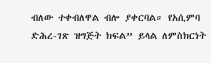ብለው ተቀብለዋል ብሎ ያቀርባል። የአሲምባ ድሕረ-ገጽ ዝግጅት ክፍል” ይላል ለምስክርነት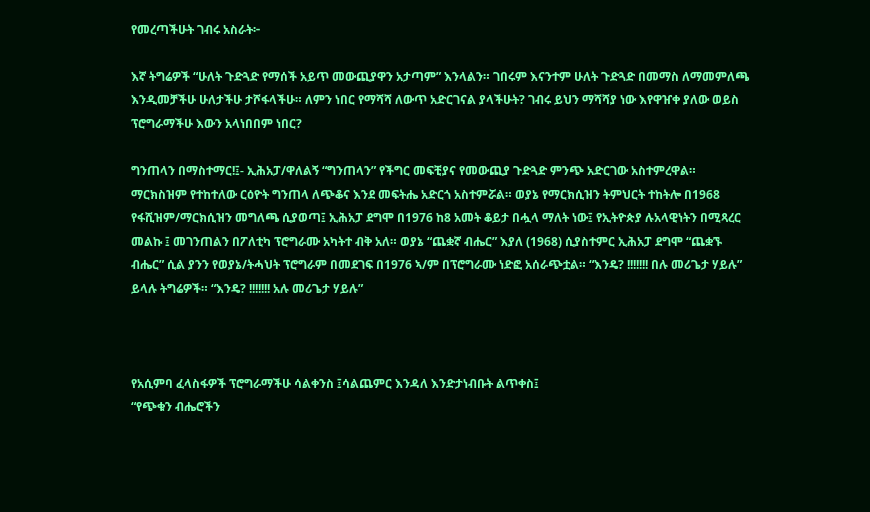የመረጣችሁት ገብሩ አስራት፦

እኛ ትግሬዎች “ሁለት ጉድጓድ የማሰች አይጥ መውጪያዋን አታጣም” እንላልን። ገበሩም እናንተም ሁለት ጉድጓድ በመማስ ለማመምለጫ እንዲመቻችሁ ሁለታችሁ ታሾፋላችሁ። ለምን ነበር የማሻሻ ለውጥ አድርገናል ያላችሁት? ገብሩ ይህን ማሻሻያ ነው እየዋዠቀ ያለው ወይስ ፕሮግራማችሁ እውን አላነበበም ነበር?

ግንጠላን በማስተማር!፤- ኢሕአፓ/ዋለልኝ “ግንጠላን” የችግር መፍቺያና የመውጪያ ጉድጓድ ምንጭ አድርገው አስተምረዋል። ማርክስዝም የተከተለው ርዕዮት ግንጠላ ለጭቆና እንደ መፍትሔ አድርጎ አስተምሯል። ወያኔ የማርክሲዝን ትምህርት ተከትሎ በ1968 የፋሺዝም/ማርክሲዝን መግለጫ ሲያወጣ፤ ኢሕአፓ ደግሞ በ1976 ከ8 አመት ቆይታ በሗላ ማለት ነው፤ የኢትዮጵያ ሉአላዊነትን በሚጻረር መልኩ ፤ መገንጠልን በፖለቲካ ፕሮግራሙ አካትተ ብቅ አለ። ወያኔ “ጨቋኛ ብሔር” እያለ (1968) ሲያስተምር ኢሕአፓ ደግሞ “ጨቋኙ ብሔር” ሲል ያንን የወያኔ/ትሓህት ፕሮግራም በመደገፍ በ1976 ኣ/ም በፕሮግራሙ ነድፎ አሰራጭቷል። “እንዴ? !!!!!!! በሉ መሪጌታ ሃይሉ” ይላሉ ትግሬዎች። “እንዴ? !!!!!!! አሉ መሪጌታ ሃይሉ”



የአሲምባ ፈላስፋዎች ፕሮግራማችሁ ሳልቀንስ ፤ሳልጨምር እንዳለ እንድታነብቡት ልጥቀስ፤
“የጭቁን ብሔሮችን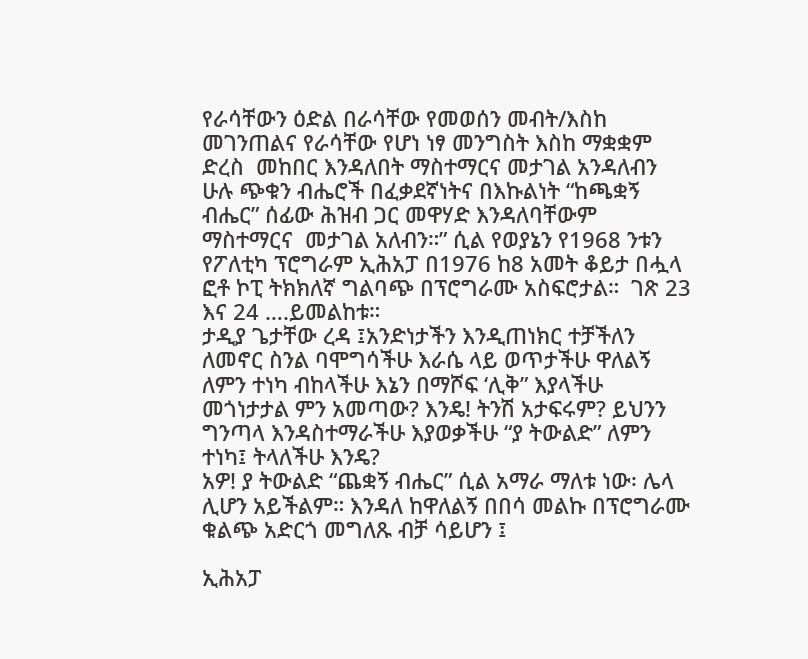የራሳቸውን ዕድል በራሳቸው የመወሰን መብት/እስከ  መገንጠልና የራሳቸው የሆነ ነፃ መንግስት እስከ ማቋቋም ድረስ  መከበር እንዳለበት ማስተማርና መታገል አንዳለብን ሁሉ ጭቁን ብሔሮች በፈቃደኛነትና በእኩልነት “ከጫቋኝ ብሔር” ሰፊው ሕዝብ ጋር መዋሃድ እንዳለባቸውም ማስተማርና  መታገል አለብን።” ሲል የወያኔን የ1968 ንቱን የፖለቲካ ፕሮግራም ኢሕአፓ በ1976 ከ8 አመት ቆይታ በሗላ ፎቶ ኮፒ ትክክለኛ ግልባጭ በፕሮግራሙ አስፍሮታል።  ገጽ 23 እና 24 ….ይመልከቱ።
ታዲያ ጌታቸው ረዳ ፤አንድነታችን እንዲጠነክር ተቻችለን ለመኖር ስንል ባሞግሳችሁ እራሴ ላይ ወጥታችሁ ዋለልኝ ለምን ተነካ ብከላችሁ እኔን በማሾፍ ‘ሊቅ” እያላችሁ መጎነታታል ምን አመጣው? እንዴ! ትንሽ አታፍሩም? ይህንን ግንጣላ እንዳስተማራችሁ እያወቃችሁ “ያ ትውልድ” ለምን ተነካ፤ ትላለችሁ እንዴ?
አዎ! ያ ትውልድ “ጨቋኝ ብሔር” ሲል አማራ ማለቱ ነው፡ ሌላ ሊሆን አይችልም። እንዳለ ከዋለልኝ በበሳ መልኩ በፕሮግራሙ ቁልጭ አድርጎ መግለጹ ብቻ ሳይሆን ፤

ኢሕአፓ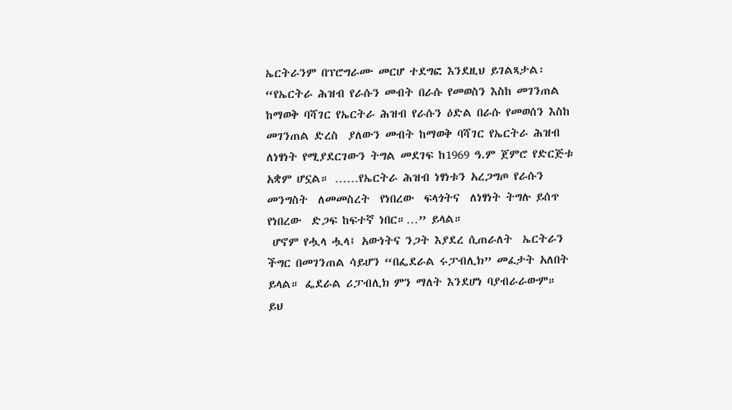ኤርትራንም በፕሮግራሙ መርሆ ተደግፎ እንደዚህ ይገልጻታል፡
“የኤርትራ ሕዝብ የራሱን መብት በራሱ የመወስን እስከ መገንጠል ከማወቅ ባሻገር የኤርትራ ሕዝብ የራሱን ዕድል በራሱ የመወሰን እስከ መገንጠል ድረስ  ያለውን መብት ከማወቅ ባሻገር የኤርትራ ሕዝብ ለነፃነት የሚያደርገውን ትግል መደገፍ ከ1969 ዓ.ም ጀምሮ የድርጅቱ አቋም ሆኗል። ……የኤርትራ ሕዝብ ነፃነቱን አረጋግጦ የራሱን መንግስት  ለመመስረት  የነበረው  ፍላጎትና  ለነፃነት ትግሉ ይሰጥ የነበረው  ድጋፍ ከፍተኛ ነበር።…” ይላል።
 ሆኖም የሗላ ሗላ፤ አውነትና ንጋት እያደረ ሲጠራለት  ኤርትራን ችግር በመገንጠል ሳይሆን “በፌደራል ሩፓብሊክ” መፈታት አለበት ይላል። ፌደራል ሪፓብሊክ ምን ማለት እንደሆነ ባያብራራውም። ይህ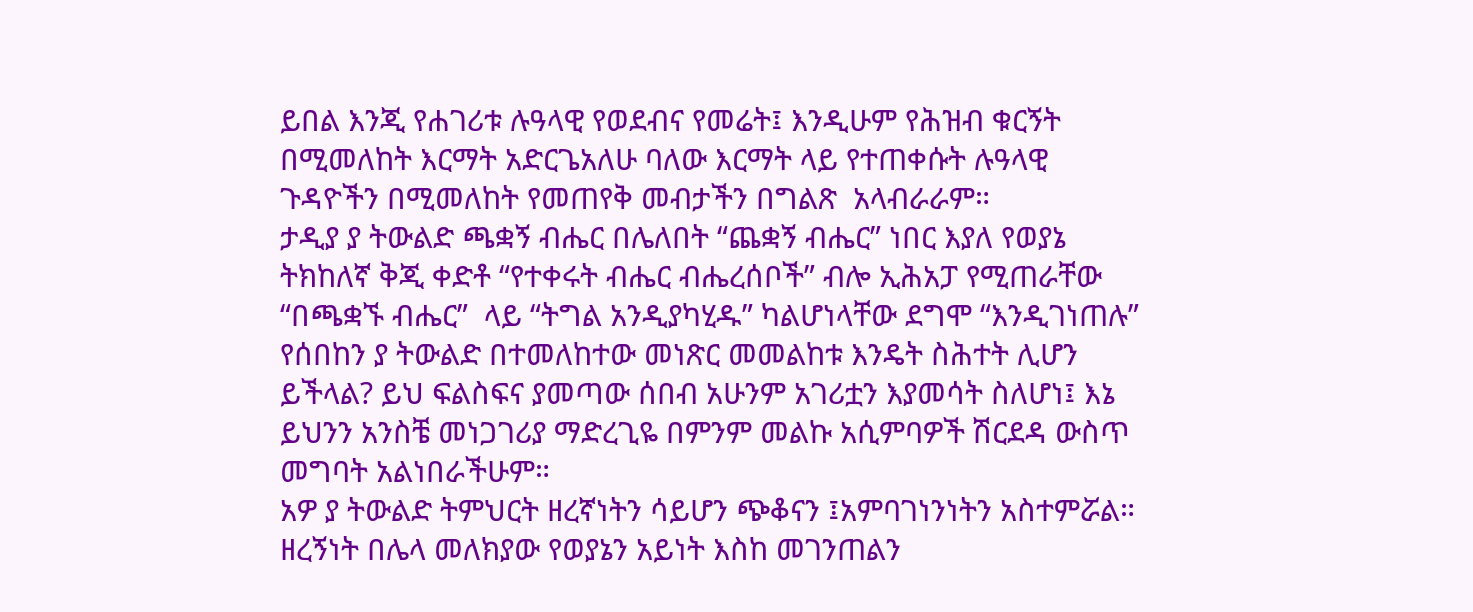ይበል እንጂ የሐገሪቱ ሉዓላዊ የወደብና የመሬት፤ እንዲሁም የሕዝብ ቁርኝት በሚመለከት እርማት አድርጌአለሁ ባለው እርማት ላይ የተጠቀሱት ሉዓላዊ ጉዳዮችን በሚመለከት የመጠየቅ መብታችን በግልጽ  አላብራራም።
ታዲያ ያ ትውልድ ጫቋኝ ብሔር በሌለበት “ጨቋኝ ብሔር” ነበር እያለ የወያኔ ትክከለኛ ቅጂ ቀድቶ “የተቀሩት ብሔር ብሔረሰቦች” ብሎ ኢሕአፓ የሚጠራቸው “በጫቋኙ ብሔር”  ላይ “ትግል አንዲያካሂዱ” ካልሆነላቸው ደግሞ “እንዲገነጠሉ” የሰበከን ያ ትውልድ በተመለከተው መነጽር መመልከቱ እንዴት ስሕተት ሊሆን ይችላል? ይህ ፍልስፍና ያመጣው ሰበብ አሁንም አገሪቷን እያመሳት ስለሆነ፤ እኔ ይህንን አንስቼ መነጋገሪያ ማድረጊዬ በምንም መልኩ አሲምባዎች ሽርደዳ ውስጥ መግባት አልነበራችሁም።
አዎ ያ ትውልድ ትምህርት ዘረኛነትን ሳይሆን ጭቆናን ፤አምባገነንነትን አስተምሯል። ዘረኝነት በሌላ መለክያው የወያኔን አይነት እስከ መገንጠልን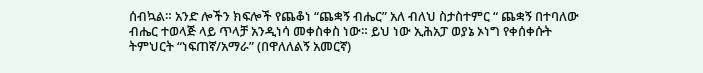ሰብኳል። አንድ ሎችን ክፍሎች የጨቆነ “ጨቋኝ ብሔር” አለ ብለህ ስታስተምር “ ጨቋኝ በተባለው ብሔር ተወላጅ ላይ ጥላቻ አንዲነሳ መቀስቀስ ነው። ይህ ነው ኢሕአፓ ወያኔ ኦነግ የቀሰቀሱት ትምህርት “ነፍጠኛ/አማራ” (በዋለለልኝ አመርኛ)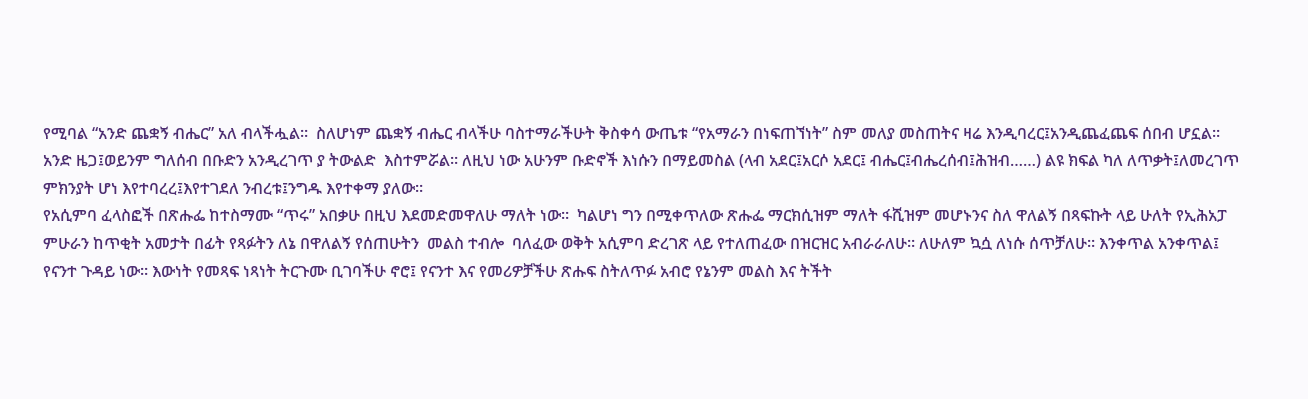የሚባል “አንድ ጨቋኝ ብሔር” አለ ብላችሗል።  ስለሆነም ጨቋኝ ብሔር ብላችሁ ባስተማራችሁት ቅስቀሳ ውጤቱ “የአማራን በነፍጠኘነት” ስም መለያ መስጠትና ዛሬ እንዲባረር፤አንዲጨፈጨፍ ሰበብ ሆኗል።  አንድ ዜጋ፤ወይንም ግለሰብ በቡድን አንዲረገጥ ያ ትውልድ  እስተምሯል። ለዚህ ነው አሁንም ቡድኖች እነሱን በማይመስል (ላብ አደር፤አርሶ አደር፤ ብሔር፤ብሔረሰብ፤ሕዝብ……) ልዩ ክፍል ካለ ለጥቃት፤ለመረገጥ ምክንያት ሆነ እየተባረረ፤እየተገደለ ንብረቱ፤ንግዱ እየተቀማ ያለው።
የአሲምባ ፈላስፎች በጽሑፌ ከተስማሙ “ጥሩ” አበቃሁ በዚህ እደመድመዋለሁ ማለት ነው።  ካልሆነ ግን በሚቀጥለው ጽሑፌ ማርክሲዝም ማለት ፋሺዝም መሆኑንና ስለ ዋለልኝ በጻፍኩት ላይ ሁለት የኢሕአፓ ምሁራን ከጥቂት አመታት በፊት የጻፉትን ለኔ በዋለልኝ የሰጠሁትን  መልስ ተብሎ  ባለፈው ወቅት አሲምባ ድረገጽ ላይ የተለጠፈው በዝርዝር አብራራለሁ። ለሁለም ኳሷ ለነሱ ሰጥቻለሁ። እንቀጥል አንቀጥል፤ የናንተ ጉዳይ ነው። እውነት የመጻፍ ነጻነት ትርጉሙ ቢገባችሁ ኖሮ፤ የናንተ እና የመሪዎቻችሁ ጽሑፍ ስትለጥፉ አብሮ የኔንም መልስ እና ትችት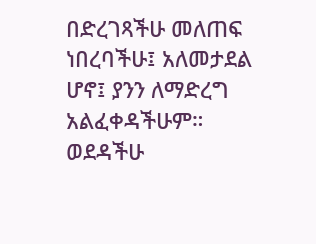በድረገጻችሁ መለጠፍ ነበረባችሁ፤ አለመታደል ሆኖ፤ ያንን ለማድረግ አልፈቀዳችሁም። ወደዳችሁ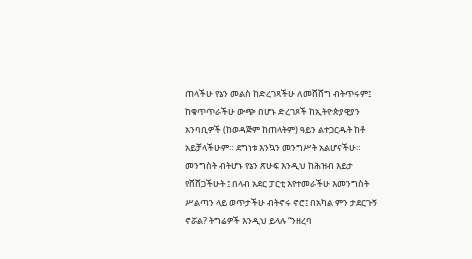ጠላችሁ የኔን መልስ ከድረገጻችሁ ለመሸሸግ ብትጥሩም፤ ከቁጥጥራችሁ ውጭ በሆኑ ድረገጾች ከኢትዮጵያዊያን አንባቢዎች (ከወዳጅም ከጠላትም) ዓይን ልተጋርዱት ከቶ አይቻላችሁም። ደግነቱ እንኳን መንግሥት አልሆናችሁ። መንግስት ብትሆኑ የኔን ጽሁፍ እንዲህ ከሕዝብ እይታ የሸሸጋችሁት ፤ በላብ አደር ፓርቲ እየተመራችሁ እመንግስት ሥልጣን ላይ ወጥታችሁ ብትኖሩ ኖሮ፤ በአካል ምን ታደርጉኝ ኖሯል? ትግሬዎች እንዲህ ይላሉ “ንዘረባ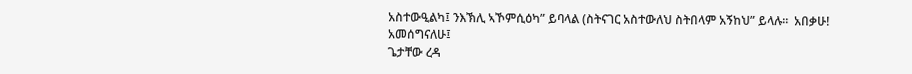አስተውዒልካ፤ ንእኽሊ ኣኾምሲዕካ” ይባላል (ስትናገር አስተውለህ ስትበላም አኝከህ” ይላሉ።  አበቃሁ!
አመሰግናለሁ፤
ጌታቸው ረዳ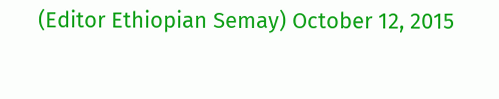(Editor Ethiopian Semay) October 12, 2015